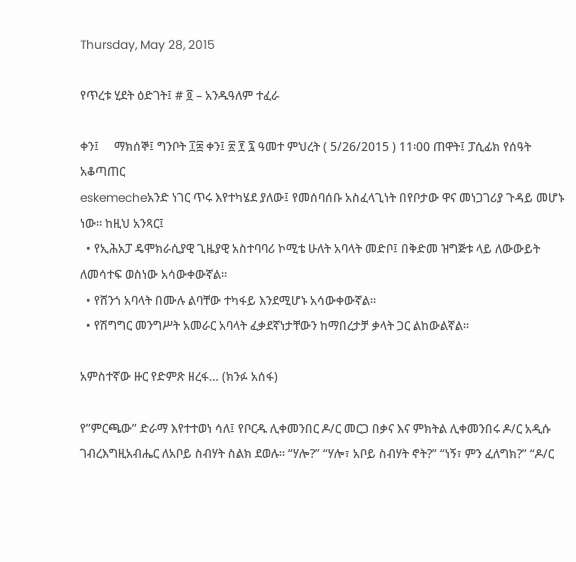Thursday, May 28, 2015

የጥረቱ ሂደት ዕድገት፤ # ፬ – አንዱዓለም ተፈራ

ቀን፤     ማክሰኞ፤ ግንቦት ፲፰ ቀን፤ ፳ ፻ ፯ ዓመተ ምህረት ( 5/26/2015 ) 11፡00 ጠዋት፤ ፓሲፊክ የሰዓት አቆጣጠር
eskemecheአንድ ነገር ጥሩ እየተካሄደ ያለው፤ የመሰባሰቡ አስፈላጊነት በየቦታው ዋና መነጋገሪያ ጉዳይ መሆኑ ነው። ከዚህ አንጻር፤
  • የኢሕአፓ ዴሞክራሲያዊ ጊዜያዊ አስተባባሪ ኮሚቴ ሁለት አባላት መድቦ፤ በቅድመ ዝግጅቱ ላይ ለውውይት ለመሳተፍ ወስነው አሳውቀውኛል።
  • የሸንጎ አባላት በሙሉ ልባቸው ተካፋይ እንደሚሆኑ አሳውቀውኛል።
  • የሽግግር መንግሥት አመራር አባላት ፈቃደኛነታቸውን ከማበረታቻ ቃላት ጋር ልከውልኛል።

አምስተኛው ዙር የድምጽ ዘረፋ… (ክንፉ አሰፋ)

የ”ምርጫው” ድራማ እየተተወነ ሳለ፤ የቦርዱ ሊቀመንበር ዶ/ር መርጋ በቃና እና ምክትል ሊቀመንበሩ ዶ/ር አዲሱ ገብረእግዚአብሔር ለአቦይ ስብሃት ስልክ ደወሉ። “ሃሎ?” “ሃሎ፣ አቦይ ስብሃት ኖት?” “ነኝ፣ ምን ፈለግክ?” “ዶ/ር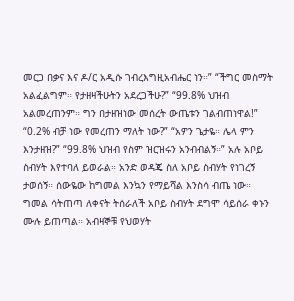መርጋ በቃና እና ዶ/ር አዲሱ ገብረእግዚአብሔር ነን።” “ችግር መስማት አልፈልግም። የታዘዛችሁትን አደረጋችሁ?” “99.8% ህዝብ አልመረጠንም። ግን በታዘዝነው መሰረት ውጤቱን ገልብጠነዋል!” “0.2% ብቻ ነው የመረጠን ማለት ነው?” “አዎን ጌታዬ። ሌላ ምን እንታዘዝ?” “99.8% ህዝብ የስም ዝርዝሩን አንብብልኝ።” አሉ አቦይ ስብሃት እየተባለ ይወራል። አንድ ወዳጄ ስለ አቦይ ስብሃት የነገረኝ ታወሰኝ። ሰውዬው ከግመል እንኳን የማይሻል እንስሳ ብጤ ነው። ግመል ሳትጠጣ ለቀናት ትሰራለች አቦይ ስብሃት ደግሞ ሳይሰራ ቀኑን ሙሉ ይጠጣል። አብዛኞቹ የህወሃት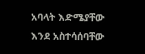አባላት እድሜያቸው እንደ አስተሳሰባቸው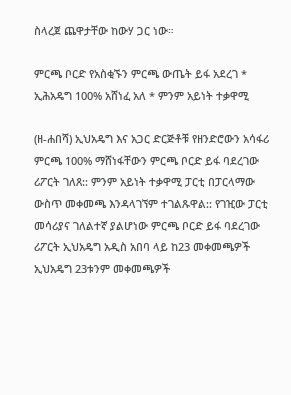ስላረጀ ጨዋታቸው ከውሃ ጋር ነው።

ምርጫ ቦርድ የአስቂኙን ምርጫ ውጤት ይፋ አደረገ * ኢሕአዴግ 100% አሸነፈ አለ * ምንም አይነት ተቃዋሚ

(ዘ-ሐበሻ) ኢህአዴግ እና አጋር ድርጅቶቹ የዘንድሮውን አሳፋሪ ምርጫ 100% ማሸነፋቸውን ምርጫ ቦርድ ይፋ ባደረገው ሪፖርት ገለጸ:: ምንም አይነት ተቃዋሚ ፓርቲ በፓርላማው ውስጥ መቀመጫ እንዳላገኘም ተገልጹዋል:: የገዢው ፓርቲ መሳሪያና ገለልተኛ ያልሆነው ምርጫ ቦርድ ይፋ ባደረገው ሪፖርት ኢህአዴግ አዲስ አበባ ላይ ከ23 መቀመጫዎች ኢህአዴግ 23ቱንም መቀመጫዎች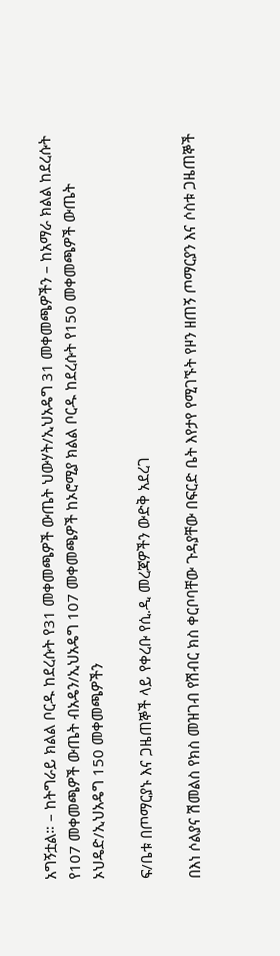አግኝቷል። – ከትግራይ ክልል ቦርዱ ከደረሱት የ31 መቀመጫዎች ውጤት ህውሃት/ኢህአዴግ 31 መቀመጫዎችን – ከአማራ ክልል ከደረሱት የ107 መቀመጫዎች ውጤት ብአዴን/ኢህአዴግ 107 መቀመጫዎች ከኦሮሚያ ክልል ቦርዱ ከደረሱት የ150 መቀመጫዎች ውጤት ኦህዴድ/ኢህአዴግ 150 መቀመጫዎችን

ፍ/ቤቱ በጦማርያኑ እና ጋዜጠኞች ላይ የቀረቡ የሲ.ዲ መረጃዎችን ውድቅ አደረገ

በእነ ሶልያና ሽመልስ የክስ መዝገብ የሽብር ክስ ቀርቦባቸው ጉዳያቸው በፍርድ ቤት እየታየ የሚገኙት የዞን ዘጠኝ ጦማርያን እና ሶስቱ ጋዜጠኞች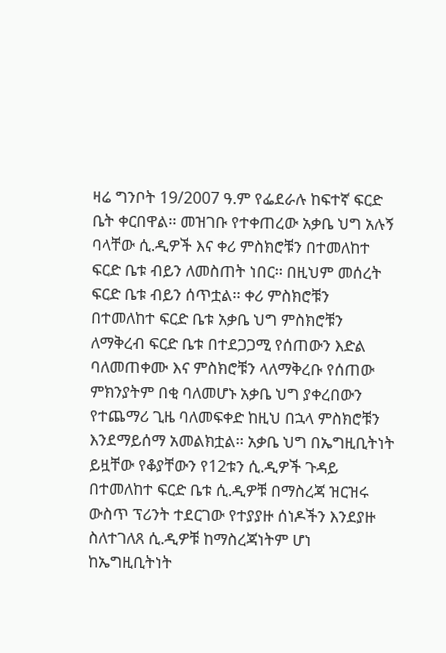ዛሬ ግንቦት 19/2007 ዓ.ም የፌደራሉ ከፍተኛ ፍርድ ቤት ቀርበዋል፡፡ መዝገቡ የተቀጠረው አቃቤ ህግ አሉኝ ባላቸው ሲ.ዲዎች እና ቀሪ ምስክሮቹን በተመለከተ ፍርድ ቤቱ ብይን ለመስጠት ነበር፡፡ በዚህም መሰረት ፍርድ ቤቱ ብይን ሰጥቷል፡፡ ቀሪ ምስክሮቹን በተመለከተ ፍርድ ቤቱ አቃቤ ህግ ምስክሮቹን ለማቅረብ ፍርድ ቤቱ በተደጋጋሚ የሰጠውን እድል ባለመጠቀሙ እና ምስክሮቹን ላለማቅረቡ የሰጠው ምክንያትም በቂ ባለመሆኑ አቃቤ ህግ ያቀረበውን የተጨማሪ ጊዜ ባለመፍቀድ ከዚህ በኋላ ምስክሮቹን እንደማይሰማ አመልክቷል፡፡ አቃቤ ህግ በኤግዚቢትነት ይዟቸው የቆያቸውን የ12ቱን ሲ.ዲዎች ጉዳይ በተመለከተ ፍርድ ቤቱ ሲ.ዲዎቹ በማስረጃ ዝርዝሩ ውስጥ ፕሪንት ተደርገው የተያያዙ ሰነዶችን እንደያዙ ስለተገለጸ ሲ.ዲዎቹ ከማስረጃነትም ሆነ ከኤግዚቢትነት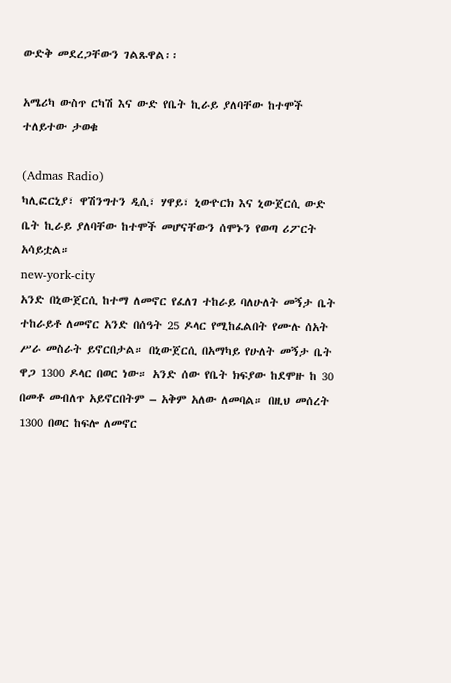ውድቅ መደረጋቸውን ገልጹዋል፡፡

አሜሪካ ውስጥ ርካሽ እና ውድ የቤት ኪራይ ያለባቸው ከተሞች ተለይተው ታወቁ

(Admas Radio)
ካሊፎርኒያ፣ ዋሽንግተን ዲሲ፣ ሃዋይ፣ ኒውዮርክ እና ኒውጀርሲ ውድ ቤት ኪራይ ያለባቸው ከተሞች መሆናቸውን ሰሞኑን የወጣ ሪፖርት አሳይቷል።
new-york-city
አንድ በኒውጀርሲ ከተማ ለመኖር የፈለገ ተከራይ ባለሁለት መኝታ ቤት ተከራይቶ ለመኖር አንድ በሰዓት 25 ዶላር የሚከፈልበት የሙሉ ሰአት ሥራ መስራት ይኖርበታል። በኒውጀርሲ በአማካይ የሁለት መኝታ ቤት ዋጋ 1300 ዶላር በወር ነው። አንድ ሰው የቤት ክፍያው ከደሞዙ ከ 30 በመቶ መብለጥ አይኖርበትም – አቅም አለው ለመባል። በዚህ መሰረት 1300 በወር ከፍሎ ለመኖር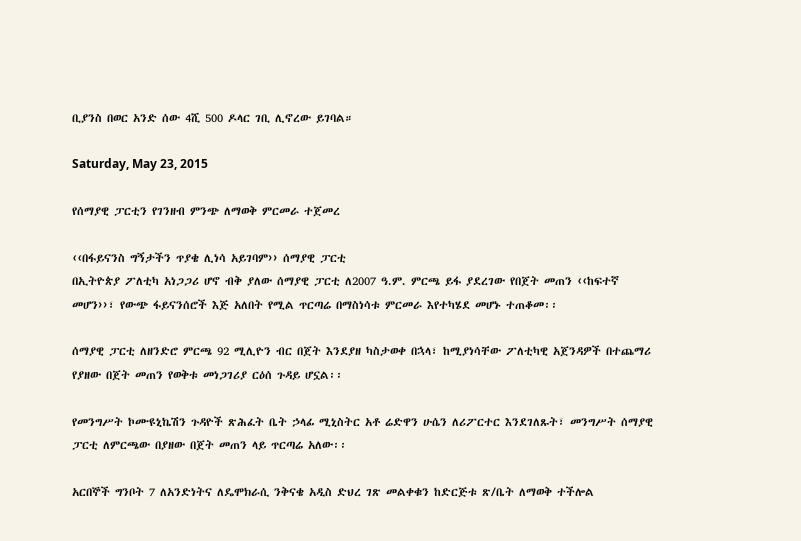ቢያንስ በወር አንድ ሰው 4ሺ 500 ዶላር ገቢ ሊኖረው ይገባል።

Saturday, May 23, 2015

የሰማያዊ ፓርቲን የገንዘብ ምንጭ ለማወቅ ምርመራ ተጀመረ

‹‹በፋይናንስ ግኝታችን ጥያቄ ሊነሳ አይገባም›› ሰማያዊ ፓርቲ
በኢትዮጵያ ፖለቲካ አነጋጋሪ ሆኖ ብቅ ያለው ሰማያዊ ፓርቲ ለ2007 ዓ.ም. ምርጫ ይፋ ያደረገው የበጀት መጠን ‹‹ከፍተኛ መሆን››፣ የውጭ ፋይናንሰሮች እጅ አለበት የሚል ጥርጣሬ በማስነሳቱ ምርመራ እየተካሄደ መሆኑ ተጠቆመ፡፡

ሰማያዊ ፓርቲ ለዘንድሮ ምርጫ 92 ሚሊዮን ብር በጀት እንደያዘ ካስታወቀ በኋላ፣ ከሚያነሳቸው ፖለቲካዊ አጀንዳዎች በተጨማሪ የያዘው በጀት መጠን የወቅቱ መነጋገሪያ ርዕሰ ጉዳይ ሆኗል፡፡

የመንግሥት ኮሙዩኒኬሽን ጉዳዮች ጽሕፈት ቤት ኃላፊ ሚኒስትር አቶ ሬድዋን ሁሴን ለሪፖርተር እንደገለጹት፣ መንግሥት ሰማያዊ ፓርቲ ለምርጫው በያዘው በጀት መጠን ላይ ጥርጣሬ አለው፡፡

አርበኞች ግንቦት 7 ለአንድነትና ለዴሞክራሲ ንቅናቄ አዲስ ድህረ ገጽ መልቀቁን ከድርጅቱ ጽ/ቤት ለማወቅ ተችሎል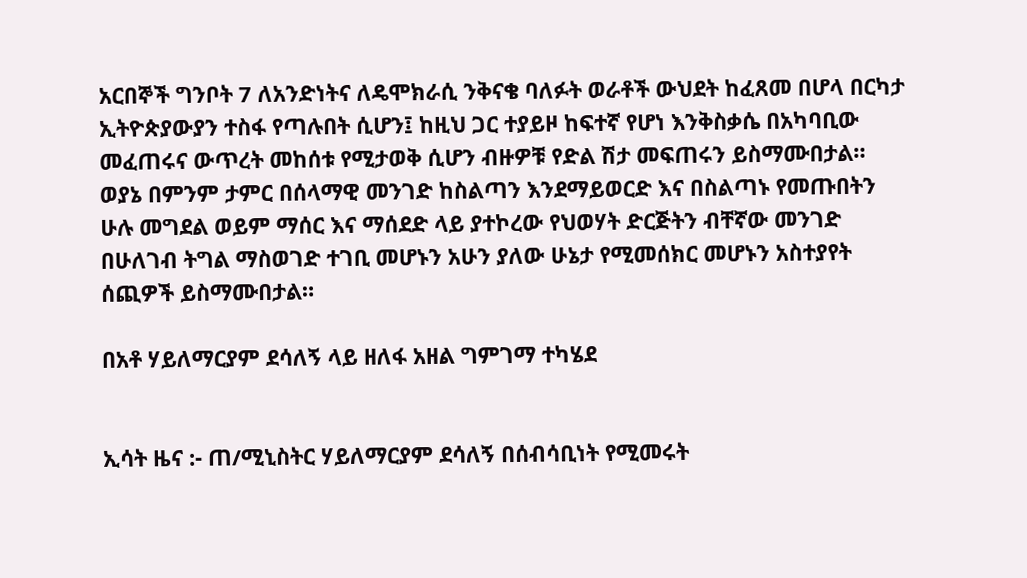አርበኞች ግንቦት 7 ለአንድነትና ለዴሞክራሲ ንቅናቄ ባለፉት ወራቶች ውህደት ከፈጸመ በሆላ በርካታ ኢትዮጵያውያን ተስፋ የጣሉበት ሲሆን፤ ከዚህ ጋር ተያይዞ ከፍተኛ የሆነ እንቅስቃሴ በአካባቢው መፈጠሩና ውጥረት መከሰቱ የሚታወቅ ሲሆን ብዙዎቹ የድል ሽታ መፍጠሩን ይስማሙበታል። ወያኔ በምንም ታምር በሰላማዊ መንገድ ከስልጣን እንደማይወርድ እና በስልጣኑ የመጡበትን ሁሉ መግደል ወይም ማሰር እና ማሰደድ ላይ ያተኮረው የህወሃት ድርጅትን ብቸኛው መንገድ በሁለገብ ትግል ማስወገድ ተገቢ መሆኑን አሁን ያለው ሁኔታ የሚመሰክር መሆኑን አስተያየት ሰጪዎች ይስማሙበታል።

በአቶ ሃይለማርያም ደሳለኝ ላይ ዘለፋ አዘል ግምገማ ተካሄደ


ኢሳት ዜና :- ጠ/ሚኒስትር ሃይለማርያም ደሳለኝ በሰብሳቢነት የሚመሩት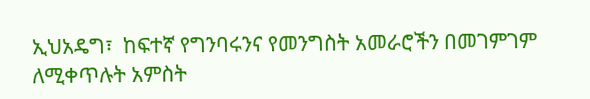ኢህአዴግ፣  ከፍተኛ የግንባሩንና የመንግስት አመራሮችን በመገምገም ለሚቀጥሉት አምስት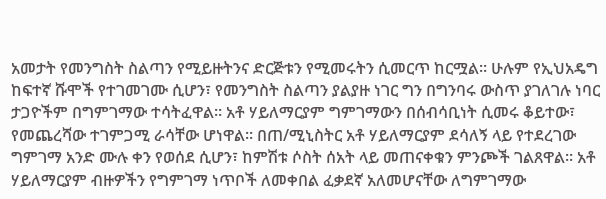አመታት የመንግስት ስልጣን የሚይዙትንና ድርጅቱን የሚመሩትን ሲመርጥ ከርሟል። ሁሉም የኢህአዴግ ከፍተኛ ሹሞች የተገመገሙ ሲሆን፣ የመንግስት ስልጣን ያልያዙ ነገር ግን በግንባሩ ውስጥ ያገለገሉ ነባር ታጋዮችም በግምገማው ተሳትፈዋል። አቶ ሃይለማርያም ግምገማውን በሰብሳቢነት ሲመሩ ቆይተው፣ የመጨረሻው ተገምጋሚ ራሳቸው ሆነዋል። በጠ/ሚኒስትር አቶ ሃይለማርያም ደሳለኝ ላይ የተደረገው ግምገማ አንድ ሙሉ ቀን የወሰደ ሲሆን፣ ከምሽቱ ሶስት ሰአት ላይ መጠናቀቁን ምንጮች ገልጸዋል። አቶ ሃይለማርያም ብዙዎችን የግምገማ ነጥቦች ለመቀበል ፈቃደኛ አለመሆናቸው ለግምገማው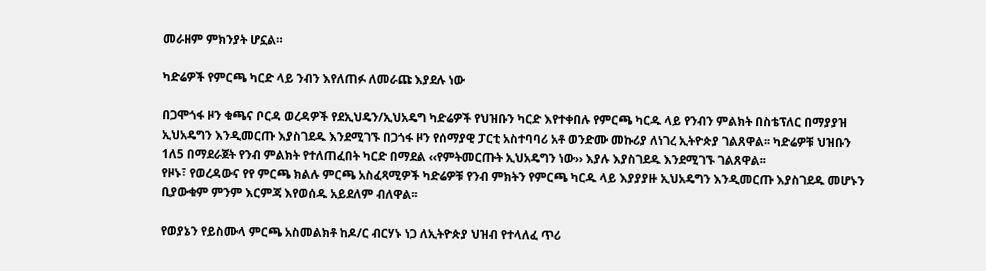መራዘም ምክንያት ሆኗል።

ካድሬዎች የምርጫ ካርድ ላይ ንብን እየለጠፉ ለመራጩ እያደሉ ነው

በጋሞጎፋ ዞን ቁጫና ቦርዳ ወረዳዎች የደኢህዴን/ኢህአዴግ ካድሬዎች የህዝቡን ካርድ እየተቀበሉ የምርጫ ካርዱ ላይ የንብን ምልክት በስቴፕለር በማያያዝ ኢህአዴግን እንዲመርጡ እያስገደዱ እንደሚገኙ በጋጎፋ ዞን የሰማያዊ ፓርቲ አስተባባሪ አቶ ወንድሙ መኩሪያ ለነገረ ኢትዮጵያ ገልጸዋል፡፡ ካድሬዎቹ ህዝቡን 1ለ5 በማደራጀት የንብ ምልክት የተለጠፈበት ካርድ በማደል ‹‹የምትመርጡት ኢህአዴግን ነው›› እያሉ እያስገደዱ እንደሚገኙ ገልጸዋል፡፡
የዞኑ፣ የወረዳውና የየ ምርጫ ክልሉ ምርጫ አስፈጻሚዎች ካድሬዎቹ የንብ ምክትን የምርጫ ካርዱ ላይ እያያያዙ ኢህአዴግን እንዲመርጡ እያስገደዱ መሆኑን ቢያውቁም ምንም እርምጃ እየወሰዱ አይደለም ብለዋል፡፡

የወያኔን የይስሙላ ምርጫ አስመልክቶ ከዶ/ር ብርሃኑ ነጋ ለኢትዮጵያ ህዝብ የተላለፈ ጥሪ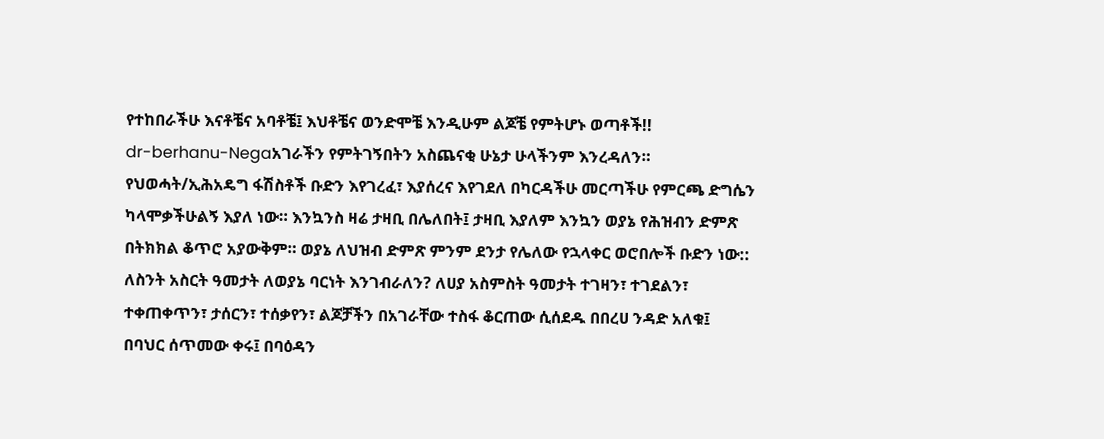የተከበራችሁ እናቶቼና አባቶቼ፤ እህቶቼና ወንድሞቼ እንዲሁም ልጆቼ የምትሆኑ ወጣቶች!!
dr-berhanu-Negaአገራችን የምትገኝበትን አስጨናቂ ሁኔታ ሁላችንም እንረዳለን። የህወሓት/ኢሕአዴግ ፋሽስቶች ቡድን እየገረፈ፣ እያሰረና እየገደለ በካርዳችሁ መርጣችሁ የምርጫ ድግሴን ካላሞቃችሁልኝ እያለ ነው። እንኳንስ ዛሬ ታዛቢ በሌለበት፤ ታዛቢ እያለም እንኳን ወያኔ የሕዝብን ድምጽ በትክክል ቆጥሮ አያውቅም። ወያኔ ለህዝብ ድምጽ ምንም ደንታ የሌለው የኋላቀር ወሮበሎች ቡድን ነው::
ለስንት አስርት ዓመታት ለወያኔ ባርነት እንገብራለን? ለሀያ አስምስት ዓመታት ተገዛን፣ ተገደልን፣ ተቀጠቀጥን፣ ታሰርን፣ ተሰቃየን፣ ልጆቻችን በአገራቸው ተስፋ ቆርጠው ሲሰደዱ በበረሀ ንዳድ አለቁ፤ በባህር ሰጥመው ቀሩ፤ በባዕዳን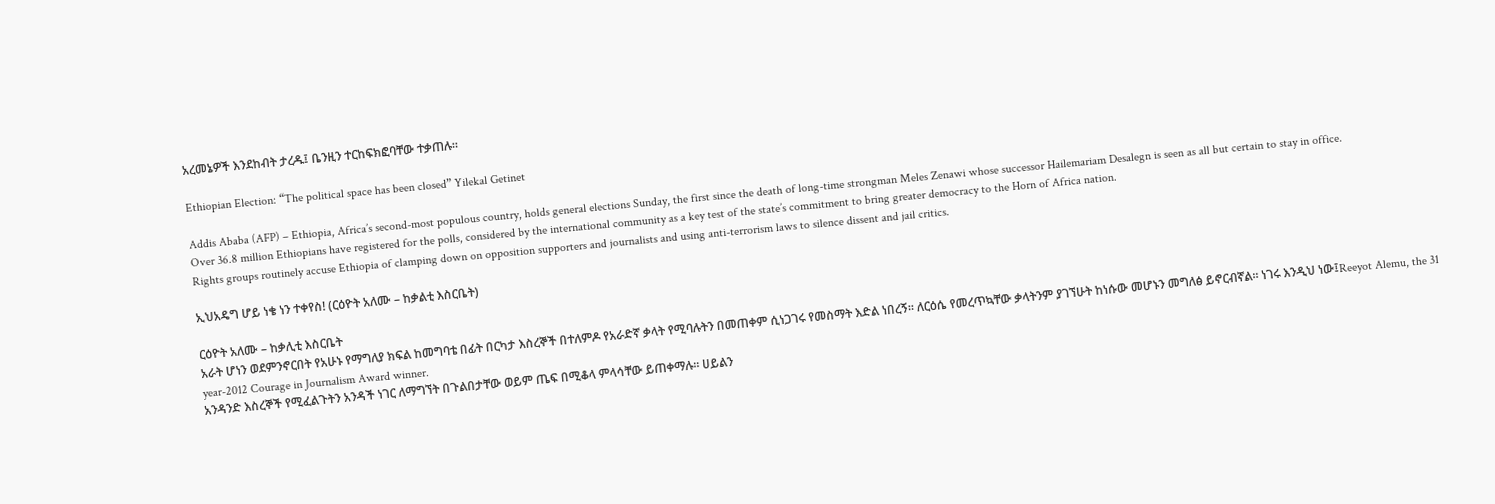አረመኔዎች እንደከብት ታረዱ፤ ቤንዚን ተርከፍክፎባቸው ተቃጠሉ።

Ethiopian Election: “The political space has been closed” Yilekal Getinet

Addis Ababa (AFP) – Ethiopia, Africa’s second-most populous country, holds general elections Sunday, the first since the death of long-time strongman Meles Zenawi whose successor Hailemariam Desalegn is seen as all but certain to stay in office.
Over 36.8 million Ethiopians have registered for the polls, considered by the international community as a key test of the state’s commitment to bring greater democracy to the Horn of Africa nation.
Rights groups routinely accuse Ethiopia of clamping down on opposition supporters and journalists and using anti-terrorism laws to silence dissent and jail critics.

ኢህአዴግ ሆይ ነቄ ነን ተቀየስ! (ርዕዮት አለሙ – ከቃልቲ እስርቤት)

ርዕዮት አለሙ – ከቃሊቲ እስርቤት
አራት ሆነን ወደምንኖርበት የአሁኑ የማግለያ ክፍል ከመግባቴ በፊት በርካታ እስረኞች በተለምዶ የአራድኛ ቃላት የሚባሉትን በመጠቀም ሲነጋገሩ የመስማት እድል ነበረኝ፡፡ ለርዕሴ የመረጥኳቸው ቃላትንም ያገኘሁት ከነሱው መሆኑን መግለፅ ይኖርብኛል፡፡ ነገሩ እንዲህ ነው፤Reeyot Alemu, the 31 year-2012 Courage in Journalism Award winner.
አንዳንድ እስረኞች የሚፈልጉትን አንዳች ነገር ለማግኘት በጉልበታቸው ወይም ጤፍ በሚቆላ ምላሳቸው ይጠቀማሉ፡፡ ሀይልን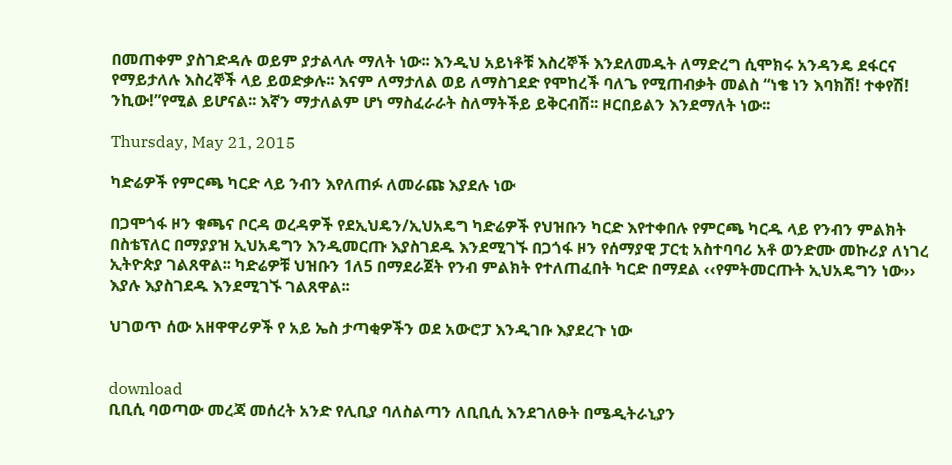በመጠቀም ያስገድዳሉ ወይም ያታልላሉ ማለት ነው፡፡ እንዲህ አይነቶቹ እስረኞች እንደለመዱት ለማድረግ ሲሞክሩ አንዳንዴ ደፋርና የማይታለሉ እስረኞች ላይ ይወድቃሉ፡፡ እናም ለማታለል ወይ ለማስገደድ የሞከረች ባለጌ የሚጠብቃት መልስ “ነቄ ነን እባክሽ! ተቀየሽ! ንኪው!”የሚል ይሆናል፡፡ እኛን ማታለልም ሆነ ማስፈራራት ስለማትችይ ይቅርብሽ፡፡ ዞርበይልን እንደማለት ነው፡፡

Thursday, May 21, 2015

ካድሬዎች የምርጫ ካርድ ላይ ንብን እየለጠፉ ለመራጩ እያደሉ ነው

በጋሞጎፋ ዞን ቁጫና ቦርዳ ወረዳዎች የደኢህዴን/ኢህአዴግ ካድሬዎች የህዝቡን ካርድ እየተቀበሉ የምርጫ ካርዱ ላይ የንብን ምልክት በስቴፕለር በማያያዝ ኢህአዴግን እንዲመርጡ እያስገደዱ እንደሚገኙ በጋጎፋ ዞን የሰማያዊ ፓርቲ አስተባባሪ አቶ ወንድሙ መኩሪያ ለነገረ ኢትዮጵያ ገልጸዋል፡፡ ካድሬዎቹ ህዝቡን 1ለ5 በማደራጀት የንብ ምልክት የተለጠፈበት ካርድ በማደል ‹‹የምትመርጡት ኢህአዴግን ነው›› እያሉ እያስገደዱ እንደሚገኙ ገልጸዋል፡፡

ህገወጥ ሰው አዘዋዋሪዎች የ አይ ኤስ ታጣቂዎችን ወደ አውሮፓ እንዲገቡ እያደረጉ ነው


download
ቢቢሲ ባወጣው መረጃ መሰረት አንድ የሊቢያ ባለስልጣን ለቢቢሲ እንደገለፁት በሜዲትራኒያን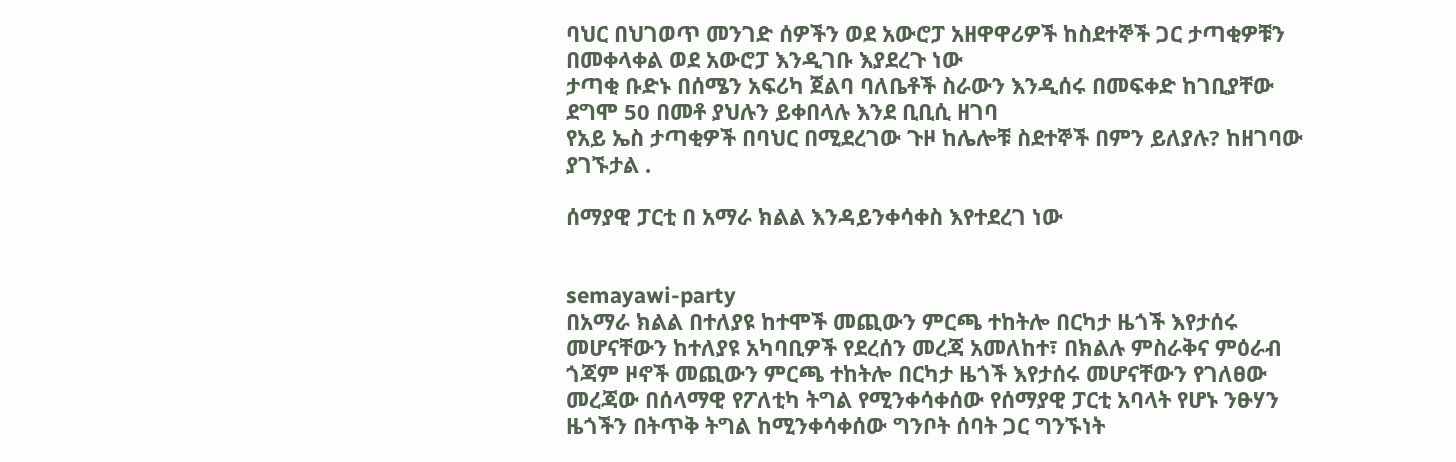ባህር በህገወጥ መንገድ ሰዎችን ወደ አውሮፓ አዘዋዋሪዎች ከስደተኞች ጋር ታጣቂዎቹን በመቀላቀል ወደ አውሮፓ እንዲገቡ እያደረጉ ነው
ታጣቂ ቡድኑ በሰሜን አፍሪካ ጀልባ ባለቤቶች ስራውን እንዲሰሩ በመፍቀድ ከገቢያቸው ደግሞ 50 በመቶ ያህሉን ይቀበላሉ እንደ ቢቢሲ ዘገባ
የአይ ኤስ ታጣቂዎች በባህር በሚደረገው ጉዞ ከሌሎቹ ስደተኞች በምን ይለያሉ? ከዘገባው ያገኙታል .

ሰማያዊ ፓርቲ በ አማራ ክልል እንዳይንቀሳቀስ እየተደረገ ነው


semayawi-party
በአማራ ክልል በተለያዩ ከተሞች መጪውን ምርጫ ተከትሎ በርካታ ዜጎች እየታሰሩ መሆናቸውን ከተለያዩ አካባቢዎች የደረሰን መረጃ አመለከተ፣ በክልሉ ምስራቅና ምዕራብ ጎጃም ዞኖች መጪውን ምርጫ ተከትሎ በርካታ ዜጎች እየታሰሩ መሆናቸውን የገለፀው መረጃው በሰላማዊ የፖለቲካ ትግል የሚንቀሳቀሰው የሰማያዊ ፓርቲ አባላት የሆኑ ንፁሃን ዜጎችን በትጥቅ ትግል ከሚንቀሳቀሰው ግንቦት ሰባት ጋር ግንኙነት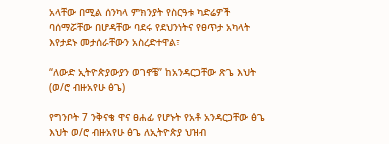አላቸው በሚል ሰንካላ ምክንያት የስርዓቱ ካድሬዎች ባሰማሯቸው በሆዳቸው ባደሩ የደህንነትና የፀጥታ አካላት እየታደኑ መታሰራቸውን አስረድተዋል፣

“ለውድ ኢትዮጵያውያን ወገኖቼ” ከአንዳርጋቸው ጽጌ እህት (ወ/ሮ ብዙአየሁ ፅጌ)

የግንቦት 7 ንቅናቄ ዋና ፀሐፊ የሆኑት የአቶ አንዳርጋቸው ፅጌ እህት ወ/ሮ ብዙአየሁ ፅጌ ለኢትዮጵያ ህዝብ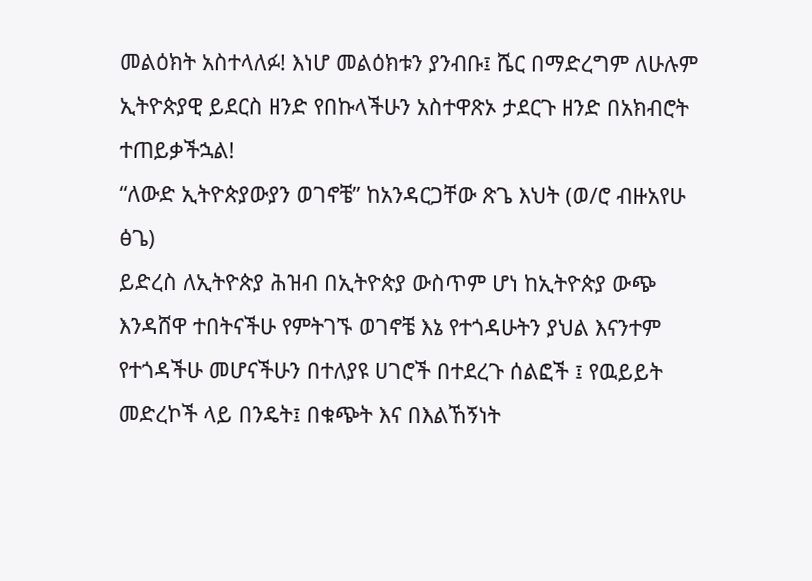መልዕክት አስተላለፉ! እነሆ መልዕክቱን ያንብቡ፤ ሼር በማድረግም ለሁሉም ኢትዮጵያዊ ይደርስ ዘንድ የበኩላችሁን አስተዋጽኦ ታደርጉ ዘንድ በአክብሮት ተጠይቃችኋል!
“ለውድ ኢትዮጵያውያን ወገኖቼ” ከአንዳርጋቸው ጽጌ እህት (ወ/ሮ ብዙአየሁ ፅጌ)
ይድረስ ለኢትዮጵያ ሕዝብ በኢትዮጵያ ውስጥም ሆነ ከኢትዮጵያ ውጭ እንዳሸዋ ተበትናችሁ የምትገኙ ወገኖቼ እኔ የተጎዳሁትን ያህል እናንተም የተጎዳችሁ መሆናችሁን በተለያዩ ሀገሮች በተደረጉ ሰልፎች ፤ የዉይይት መድረኮች ላይ በንዴት፤ በቁጭት እና በእልኸኝነት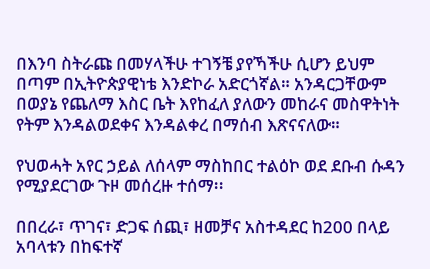በእንባ ስትራጩ በመሃላችሁ ተገኝቼ ያየኻችሁ ሲሆን ይህም በጣም በኢትዮጵያዊነቴ እንድኮራ አድርጎኛል። አንዳርጋቸውም በወያኔ የጨለማ እስር ቤት እየከፈለ ያለውን መከራና መስዋትነት የትም እንዳልወደቀና እንዳልቀረ በማሰብ እጽናናለው።

የህወሓት አየር ኃይል ለሰላም ማስከበር ተልዕኮ ወደ ደቡብ ሱዳን የሚያደርገው ጉዞ መሰረዙ ተሰማ፡፡

በበረራ፣ ጥገና፣ ድጋፍ ሰጪ፣ ዘመቻና አስተዳደር ከ200 በላይ አባላቱን በከፍተኛ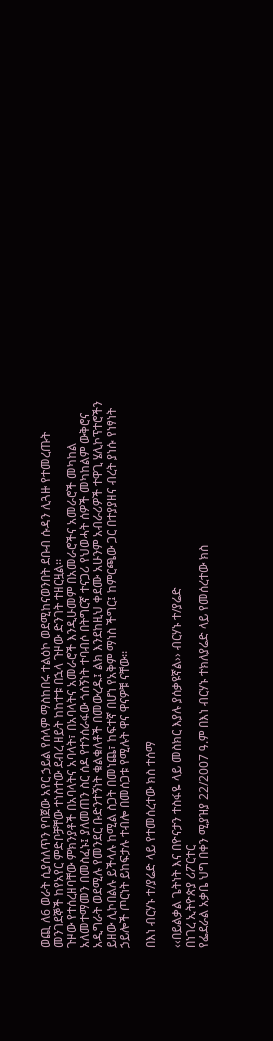ወጪ ለ6 ወራት ሲያሰለጥን የባጀው አየር ኃይል የሰላም ማስከበሩ ተልዕኮ ወደሚከናወንበት ደቡብ ሱዳን ሊጓዙ የተመረጡት መንገደኞች ከየአየር ምድቦቻቸው ተነስተው ደብረ ዘይት ከከተቱ በኋላ ጉዞው ድንገት ተዘርዟል፡፡
ጉዞው የተሰረዘባቸው ምክንያቶች በአባላትና አባላት፣ በአባላትና አመራሮች እንዲሁመም በአመራሮችና አመራሮች መካከል አለመተማመን በመስፈኑ፤ ያለመጠን ስር ሰዶ የተንሰራፋው ጎሰኝነት ተባብሶ በትግርኛ ተናጋሪ የህወሓት ሰዎች መካከልም ውቅሮና አዲግራት ወደሚሉ የመንደር ቡድንተኝነት ቁልቁለቶች በመውረዱ፤ ልክ እንደከዚህ ቀደሙ አሁንም አብራሪዎች ተዋጊ ሄሊኮፕተሮችን ይዘው ሊኮበልሉ ይችላሉ ከሚል ስጋት በመነጨ፣ ከፍተኛ በሆነ የአቅም ማነስ ችግር፤ ከምርጫው ጋር በተያያዘና ብረት ያነሱ የነፃነት ኃይሎች ጦርነት ይከፍታሉ ተብሎ በመሰጋቱ የሚሉት ዋና ዋናዎቹ ናቸው፡፡

በእነ ብርሃኑ ተ/ያሬድ ላይ የተመሰረተው ክስ ተሰማ

‹‹በይልቃል ጌትነት እና በዮናታን ተስፋዬ ላይ መስክር እያሉ ያሰቃዩኛል›› ብርሃኑ ተ/ያሬድ
በነገረ ኢትዮጵያ ሪፖርተር
የፌደራል አቃቤ ህግ በቀን ሚያዝያ 22/2007 ዓ.ም በእነ ብርሃኑ ተክለያሬድ ላይ የመሰረተው ክስ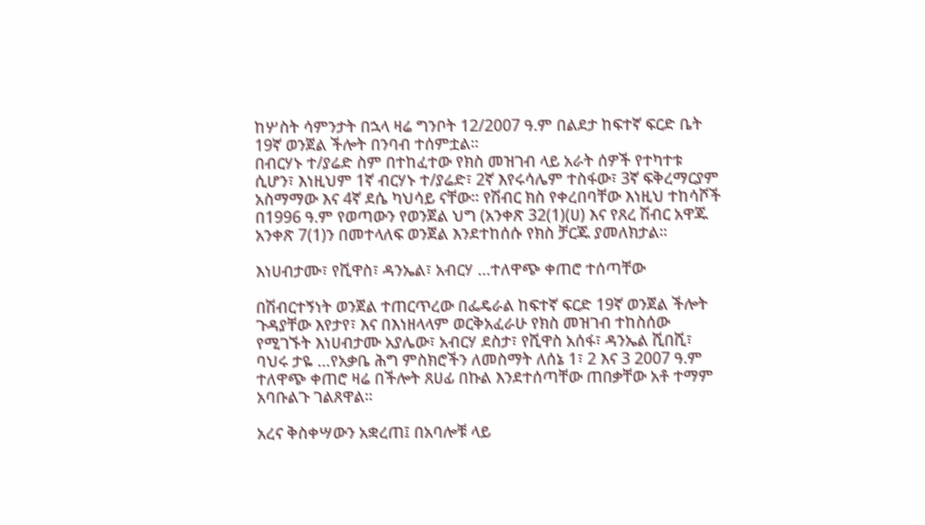ከሦስት ሳምንታት በኋላ ዛሬ ግንቦት 12/2007 ዓ.ም በልደታ ከፍተኛ ፍርድ ቤት 19ኛ ወንጀል ችሎት በንባብ ተሰምቷል፡፡
በብርሃኑ ተ/ያሬድ ስም በተከፈተው የክስ መዝገብ ላይ አራት ሰዎች የተካተቱ ሲሆን፣ እነዚህም 1ኛ ብርሃኑ ተ/ያሬድ፣ 2ኛ እየሩሳሌም ተስፋው፣ 3ኛ ፍቅረማርያም አስማማው እና 4ኛ ደሴ ካህሳይ ናቸው፡፡ የሽብር ክስ የቀረበባቸው እነዚህ ተከሳሾች በ1996 ዓ.ም የወጣውን የወንጀል ህግ (አንቀጽ 32(1)(ሀ) እና የጸረ ሽብር አዋጁ አንቀጽ 7(1)ን በመተላለፍ ወንጀል እንደተከሰሱ የክስ ቻርጁ ያመለክታል፡፡

እነሀብታሙ፣ የሺዋስ፣ ዳንኤል፣ አብርሃ …ተለዋጭ ቀጠሮ ተሰጣቸው

በሽብርተኝነት ወንጀል ተጠርጥረው በፌዴራል ከፍተኛ ፍርድ 19ኛ ወንጀል ችሎት ጉዳያቸው እየታየ፣ እና በእነዘላላም ወርቅአፈራሁ የክስ መዝገብ ተከስሰው የሚገኙት እነሀብታሙ አያሌው፣ አብርሃ ደስታ፣ የሺዋስ አሰፋ፣ ዳንኤል ሺበሺ፣ ባህሩ ታዬ …የአቃቤ ሕግ ምስክሮችን ለመስማት ለሰኔ 1፣ 2 እና 3 2007 ዓ.ም ተለዋጭ ቀጠሮ ዛሬ በችሎት ጸሀፊ በኩል እንደተሰጣቸው ጠበቃቸው አቶ ተማም አባቡልጉ ገልጸዋል፡፡

አረና ቅስቀሣውን አቋረጠ፤ በአባሎቹ ላይ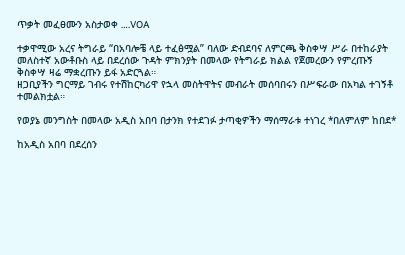ጥቃት መፈፀሙን አስታወቀ ….VOA

ተቃዋሚው አረና ትግራይ “በአባሎቼ ላይ ተፈፅሟል” ባለው ድብደባና ለምርጫ ቅስቀሣ ሥራ በተከራያት መለስተኛ አውቶቡስ ላይ በደረሰው ጉዳት ምክንያት በመላው የትግራይ ክልል የጀመረውን የምረጡኝ ቅስቀሣ ዛሬ ማቋረጡን ይፋ አድርጓል።
ዘጋቢያችን ግርማይ ገብሩ የተሽከርካሪዋ የኋላ መስትዋትና መብራት መሰባበሩን በሥፍራው በአካል ተገኝቶ ተመልክቷል።

የወያኔ መንግስት በመላው አዲስ አበባ በታንክ የተደገፉ ታጣቂዎችን ማሰማራቱ ተነገረ *በለምለም ከበደ*

ከአዲስ አበባ በደረሰን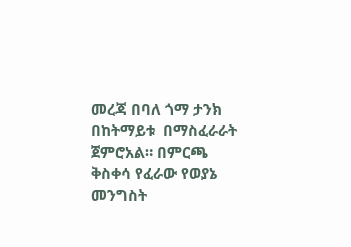መረጃ በባለ ጎማ ታንክ በከትማይቱ  በማስፈራራት ጀምሮአል። በምርጫ ቅስቀሳ የፈራው የወያኔ መንግስት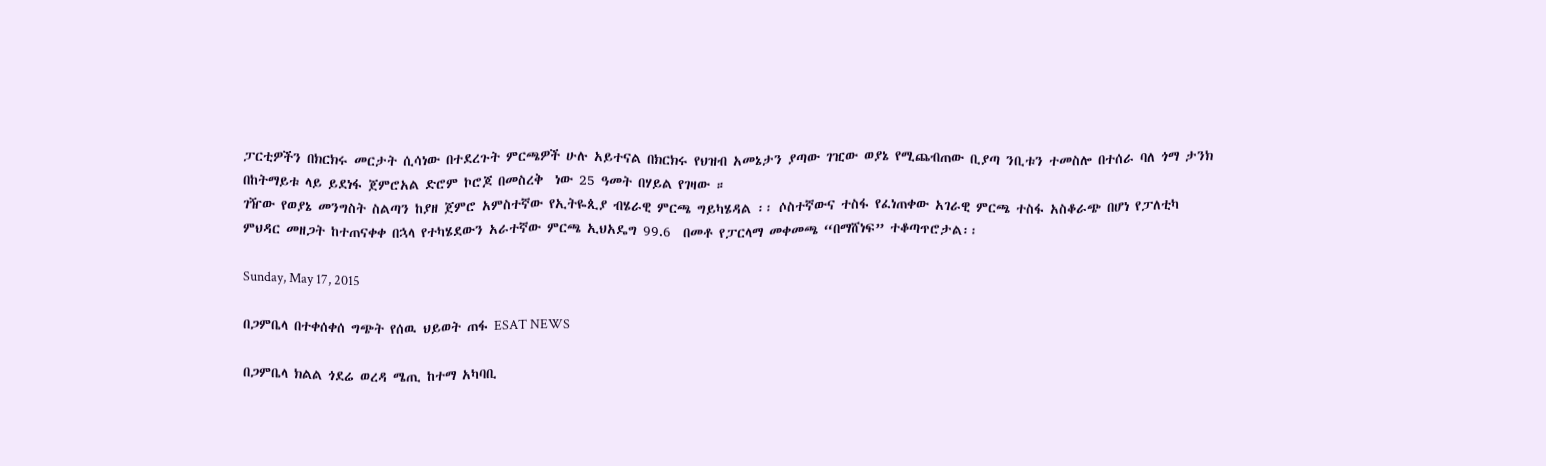ፓርቲዎችን በክርክሩ መርታት ሲሳነው በተደረጉት ምርጫዎች ሁሉ አይተናል በክርክሩ የህዝብ አመኔታን ያጣው ገዢው ወያኔ የሚጨብጠው ቢያጣ ንቢቱን ተመስሎ በተሰራ ባለ ጎማ ታንክ በከትማይቱ ላይ ይደነፋ ጀምሮአል ድሮም ኮሮጆ በመስረቅ  ነው 25 ዓመት በሃይል የገዛው ።
ገዥው የወያኔ መንግስት ስልጣን ከያዘ ጀምሮ አምስተኛው የኢትዬጲያ ብሄራዊ ምርጫ ግይካሄዳል ፡፡ ሶስተኛውና ተስፋ የፈነጠቀው አገራዊ ምርጫ ተስፋ አስቆራጭ በሆነ የፓለቲካ ምህዳር መዘጋት ከተጠናቀቀ በኋላ የተካሄደውን አራተኛው ምርጫ ኢህአዴግ 99.6  በመቶ የፓርላማ መቀመጫ “በማሸነፍ” ተቆጣጥሮታል፡፡

Sunday, May 17, 2015

በጋምቤላ በተቀሰቀሰ ግጭት የሰዉ ህይወት ጠፋ ESAT NEWS

በጋምቤላ ክልል ጎደሬ ወረዳ ሜጢ ከተማ አካባቢ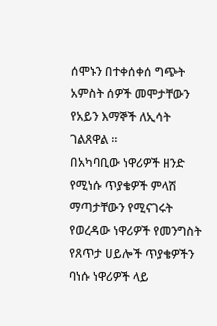ሰሞኑን በተቀሰቀሰ ግጭት አምስት ሰዎች መሞታቸውን የአይን እማኞች ለኢሳት ገልጸዋል ።
በአካባቢው ነዋሪዎች ዘንድ የሚነሱ ጥያቄዎች ምላሽ ማጣታቸውን የሚናገሩት የወረዳው ነዋሪዎች የመንግስት የጸጥታ ሀይሎች ጥያቄዎችን ባነሱ ነዋሪዎች ላይ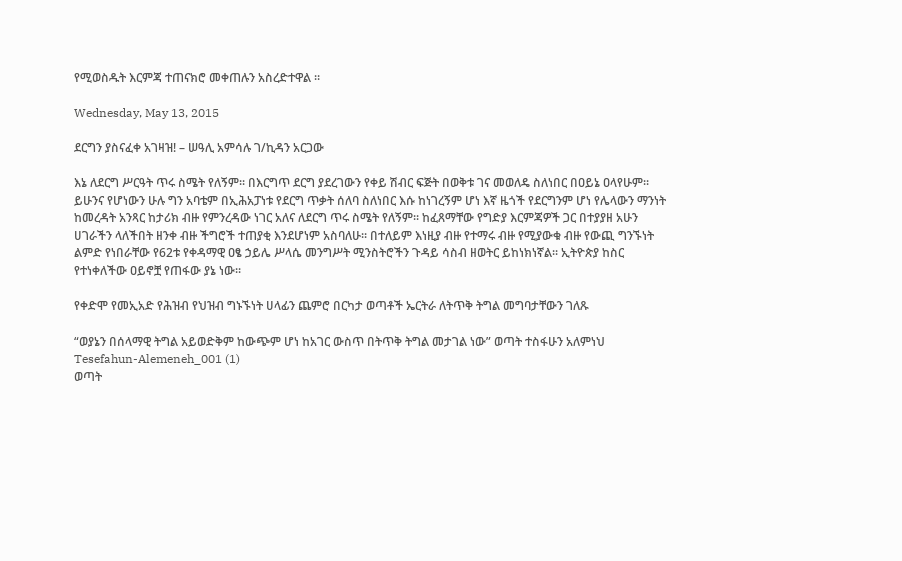የሚወስዱት እርምጃ ተጠናክሮ መቀጠሉን አስረድተዋል ።

Wednesday, May 13, 2015

ደርግን ያስናፈቀ አገዛዝ! – ሠዓሊ አምሳሉ ገ/ኪዳን አርጋው

እኔ ለደርግ ሥርዓት ጥሩ ስሜት የለኝም፡፡ በእርግጥ ደርግ ያደረገውን የቀይ ሽብር ፍጅት በወቅቱ ገና መወለዴ ስለነበር በዐይኔ ዐላየሁም፡፡ ይሁንና የሆነውን ሁሉ ግን አባቴም በኢሕአፓነቱ የደርግ ጥቃት ሰለባ ስለነበር እሱ ከነገረኝም ሆነ እኛ ዜጎች የደርግንም ሆነ የሌላውን ማንነት ከመረዳት አንጻር ከታሪክ ብዙ የምንረዳው ነገር አለና ለደርግ ጥሩ ስሜት የለኝም፡፡ ከፈጸማቸው የግድያ እርምጃዎች ጋር በተያያዘ አሁን ሀገራችን ላለችበት ዘንቀ ብዙ ችግሮች ተጠያቂ እንደሆነም አስባለሁ፡፡ በተለይም እነዚያ ብዙ የተማሩ ብዙ የሚያውቁ ብዙ የውጪ ግንኙነት ልምድ የነበራቸው የ62ቱ የቀዳማዊ ዐፄ ኃይሌ ሥላሴ መንግሥት ሚንስትሮችን ጉዳይ ሳስብ ዘወትር ይከነክነኛል፡፡ ኢትዮጵያ ከስር የተነቀለችው ዐይኖቿ የጠፋው ያኔ ነው፡፡

የቀድሞ የመኢአድ የሕዝብ የህዝብ ግኑኙነት ሀላፊን ጨምሮ በርካታ ወጣቶች ኤርትራ ለትጥቅ ትግል መግባታቸውን ገለጹ

“ወያኔን በሰላማዊ ትግል አይወድቅም ከውጭም ሆነ ከአገር ውስጥ በትጥቅ ትግል መታገል ነው” ወጣት ተስፋሁን አለምነህ
Tesefahun-Alemeneh_001 (1)
ወጣት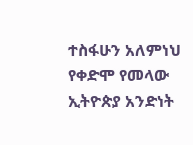ተስፋሁን አለምነህ
የቀድሞ የመላው ኢትዮጵያ አንድነት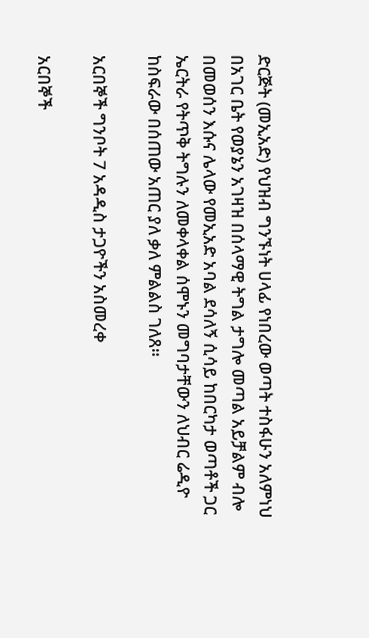ድርጅት (መኢአድ) የህዝብ ግንኙነት ሀላፊ የነበረው ወጣት ተስፋሁን አለምነህ በአገር ቤት የወያኔን አገዛዝ በሰላማዊ ትግል ታግሎ መጣል አይቻልም ብሎ በመወሰን እሱና ሌላው የመኢአድ አባል ደሳለኝ ሲሳይ ከበርካታ ወጣቶች ጋር ኤርትራ የትጥቅ ትግሉን ለመቀላቀል ሰሞኑን መግባታቸውን ለህብር ሬዲዮ ከስፍራው በሰጠው አጠር ያለ ቃለ ምልልስ ገለጸ።

አርበኞች ግንቦት 7 አዳዲስ ታጋዮችን አስመረቀ

አርበኞች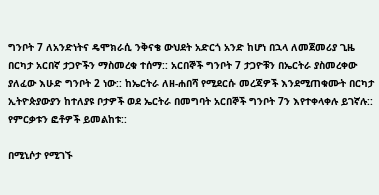ግንቦት 7 ለአንድነትና ዴሞክራሲ ንቅናቄ ውህደት አድርጎ አንድ ከሆነ በኋላ ለመጀመሪያ ጊዜ በርካታ አርበኛ ታጋዮችን ማስመረቁ ተሰማ:: አርበኞች ግንቦት 7 ታጋዮቹን በኤርትራ ያስመረቀው ያለፈው እሁድ ግንቦት 2 ነው:: ከኤርትራ ለዘ-ሐበሻ የሚደርሱ መረጃዎች እንደሚጠቁሙት በርካታ ኢትዮጵያውያን ከተለያዩ ቦታዎች ወደ ኤርትራ በመግባት አርበኞች ግንቦት 7ን እየተቀላቀሉ ይገኛሉ:: የምርቃቱን ፎቶዎች ይመልከቱ::

በሚኒሶታ የሚገኙ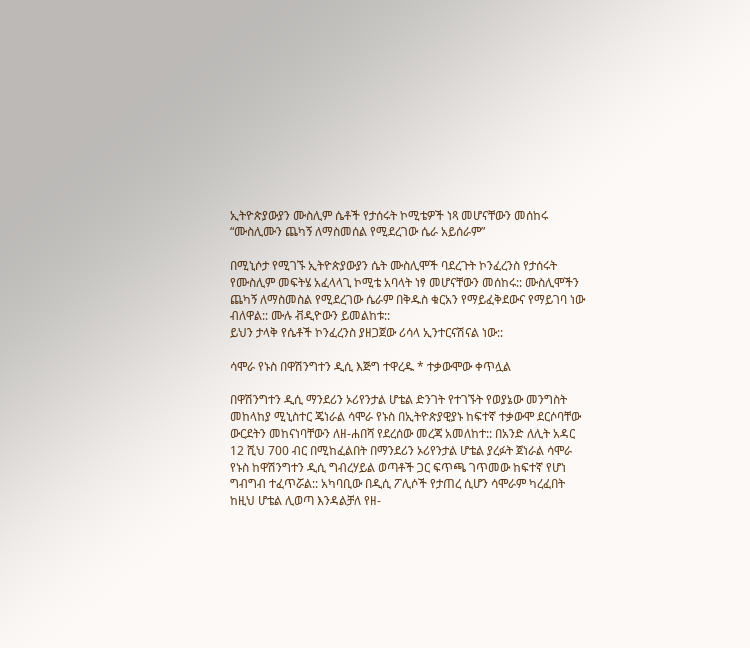ኢትዮጵያውያን ሙስሊም ሴቶች የታሰሩት ኮሚቴዎች ነጻ መሆናቸውን መሰከሩ “ሙስሊሙን ጨካኝ ለማስመሰል የሚደረገው ሴራ አይሰራም”

በሚኒሶታ የሚገኙ ኢትዮጵያውያን ሴት ሙስሊሞች ባደረጉት ኮንፈረንስ የታሰሩት የሙስሊም መፍትሄ አፈላላጊ ኮሚቴ አባላት ነፃ መሆናቸውን መሰከሩ:: ሙስሊሞችን ጨካኝ ለማስመስል የሚደረገው ሴራም በቅዱስ ቁርአን የማይፈቅደውና የማይገባ ነው ብለዋል:: ሙሉ ቭዲዮውን ይመልከቱ::
ይህን ታላቅ የሴቶች ኮንፈረንስ ያዘጋጀው ሪሳላ ኢንተርናሽናል ነው::

ሳሞራ የኑስ በዋሽንግተን ዲሲ እጅግ ተዋረዱ * ተቃውሞው ቀጥሏል

በዋሽንግተን ዲሲ ማንደሪን ኦሪየንታል ሆቴል ድንገት የተገኙት የወያኔው መንግስት መከላከያ ሚኒስተር ጄነራል ሳሞራ የኑስ በኢትዮጵያዊያኑ ከፍተኛ ተቃውሞ ደርሶባቸው ውርደትን መከናነባቸውን ለዘ-ሐበሻ የደረሰው መረጃ አመለከተ:: በአንድ ለሊት አዳር 12 ሺህ 700 ብር በሚከፈልበት በማንደሪን ኦሪየንታል ሆቴል ያረፉት ጀነራል ሳሞራ የኑስ ከዋሽንግተን ዲሲ ግብረሃይል ወጣቶች ጋር ፍጥጫ ገጥመው ከፍተኛ የሆነ ግብግብ ተፈጥሯል:: አካባቢው በዲሲ ፖሊሶች የታጠረ ሲሆን ሳሞራም ካረፈበት ከዚህ ሆቴል ሊወጣ እንዳልቻለ የዘ-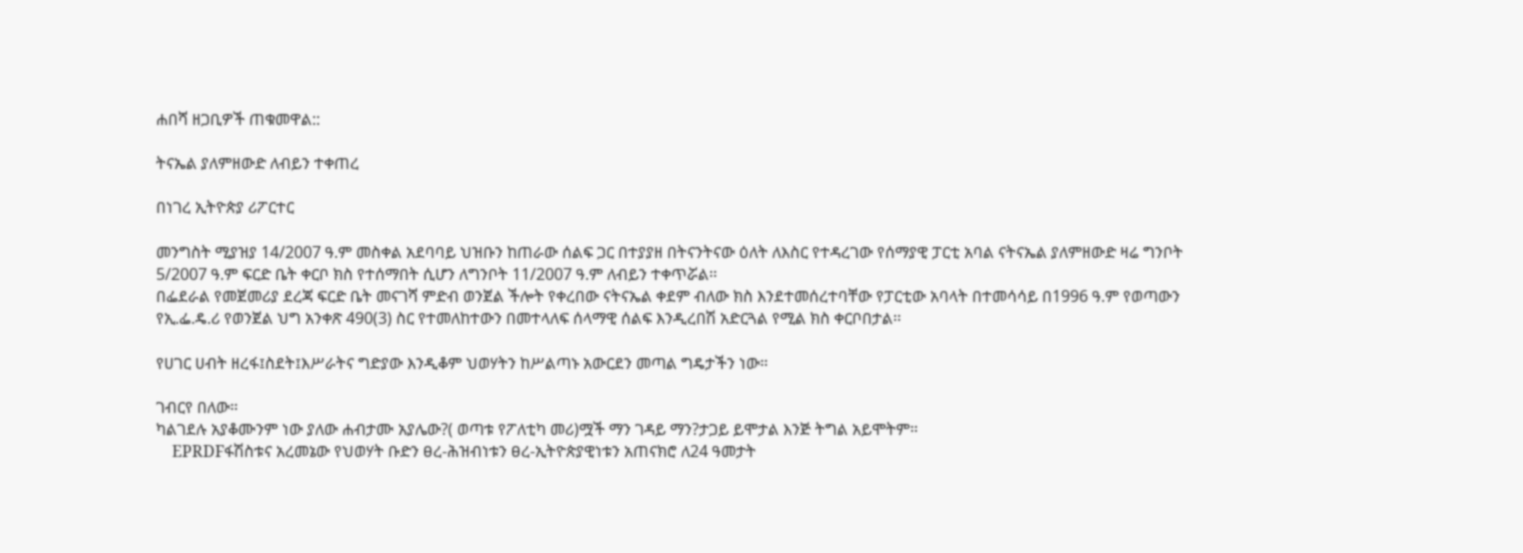ሐበሻ ዘጋቢዎች ጠቁመዋል::

ትናኤል ያለምዘውድ ለብይን ተቀጠረ

በነገረ ኢትዮጵያ ሪፖርተር

መንግስት ሚያዝያ 14/2007 ዓ.ም መስቀል አደባባይ ህዝቡን ከጠራው ሰልፍ ጋር በተያያዘ በትናንትናው ዕለት ለእስር የተዳረገው የሰማያዊ ፓርቲ አባል ናትናኤል ያለምዘውድ ዛሬ ግንቦት 5/2007 ዓ.ም ፍርድ ቤት ቀርቦ ክስ የተሰማበት ሲሆን ለግንቦት 11/2007 ዓ.ም ለብይን ተቀጥሯል፡፡
በፌደራል የመጀመሪያ ደረጃ ፍርድ ቤት መናገሻ ምድብ ወንጀል ችሎት የቀረበው ናትናኤል ቀደም ብለው ክስ እንደተመሰረተባቸው የፓርቲው አባላት በተመሳሳይ በ1996 ዓ.ም የወጣውን የኢ.ፌ.ዴ.ሪ የወንጀል ህግ አንቀጽ 490(3) ስር የተመለከተውን በመተላለፍ ሰላማዊ ሰልፍ እንዲረበሽ አድርጓል የሚል ክስ ቀርቦበታል፡፡

የሀገር ሀብት ዘረፋ፤ስደት፤እሥራትና ግድያው እንዲቆም ህወሃትን ከሥልጣኑ አውርደን መጣል ግዴታችን ነው።

ገብርየ በለው።
ካልገደሉ አያቆሙንም ነው ያለው ሐብታሙ አያሌው?( ወጣቱ የፖለቲካ መሪ)ሟች ማን ገዳይ ማን?ታጋይ ይሞታል እንጅ ትግል አይሞትም።
    EPRDFፋሽስቱና አረመኔው የህወሃት ቡድን ፀረ-ሕዝብነቱን ፀረ-ኢትዮጵያዊነቱን አጠናክሮ ለ24 ዓመታት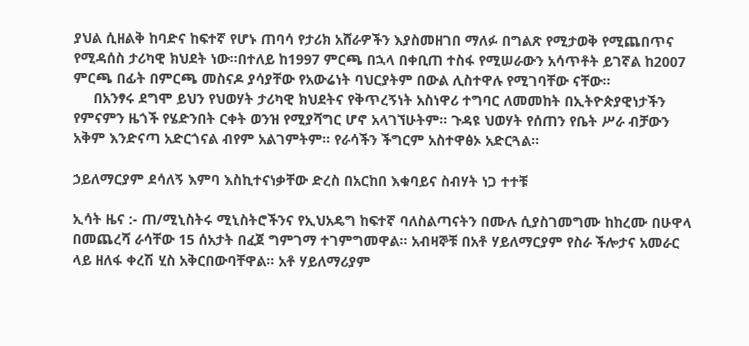ያህል ሲዘልቅ ከባድና ከፍተኛ የሆኑ ጠባሳ የታሪክ አሸራዎችን እያስመዘገበ ማለፉ በግልጽ የሚታወቅ የሚጨበጥና የሚዳሰስ ታሪካዊ ክህደት ነው።በተለይ ከ1997 ምርጫ በኋላ በቀቢጠ ተስፋ የሚሠራውን አሳጥቶት ይገኛል ከ2007 ምርጫ በፊት በምርጫ መስናዶ ያሳያቸው የአውሬነት ባህርያትም በውል ሊስተዋሉ የሚገባቸው ናቸው።
     በአንፃሩ ደግሞ ይህን የህወሃት ታሪካዊ ክህደትና የቅጥረኝነት አስነዋሪ ተግባር ለመመከት በኢትዮጵያዊነታችን የምናምን ዜጎች የሄድንበት ርቀት ወንዝ የሚያሻግር ሆኖ አላገኘሁትም። ጉዳዩ ህወሃት የሰጠን የቤት ሥራ ብቻውን አቅም እንድናጣ አድርጎናል ብየም አልገምትም። የራሳችን ችግርም አስተዋፅኦ አድርጓል።

ኃይለማርያም ደሳለኝ እምባ እስኪተናነቃቸው ድረስ በአርከበ እቁባይና ስብሃት ነጋ ተተቹ

ኢሳት ዜና :- ጠ/ሚኒስትሩ ሚኒስትሮችንና የኢህአዴግ ከፍተኛ ባለስልጣናትን በሙሉ ሲያስገመግሙ ከከረሙ በሁዋላ በመጨረሻ ራሳቸው 15 ሰአታት በፈጀ ግምገማ ተገምግመዋል። አብዛኞቹ በአቶ ሃይለማርያም የስራ ችሎታና አመራር ላይ ዘለፋ ቀረሽ ሂስ አቅርበውባቸዋል። አቶ ሃይለማሪያም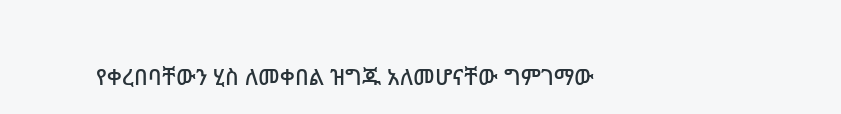የቀረበባቸውን ሂስ ለመቀበል ዝግጁ አለመሆናቸው ግምገማው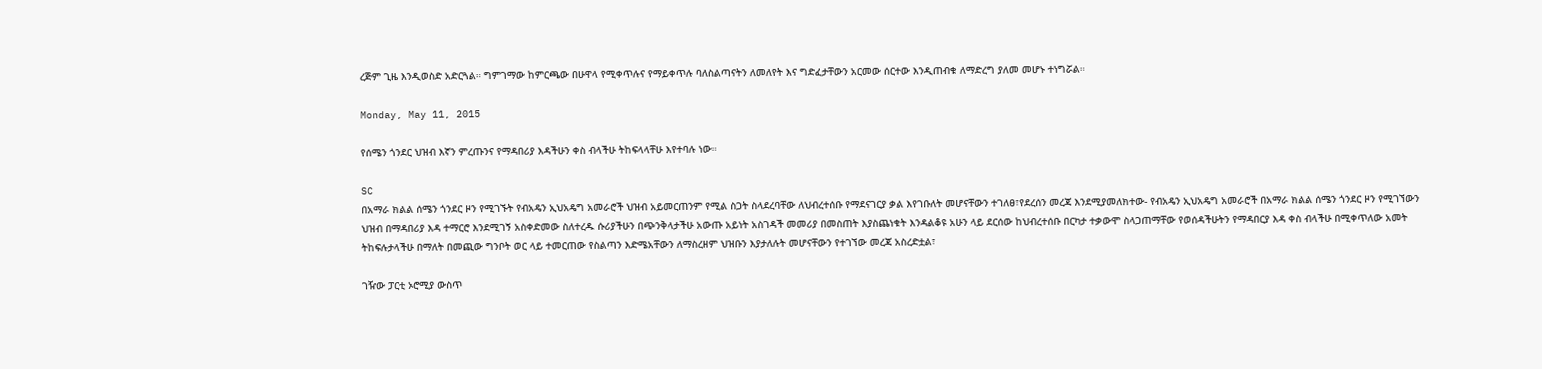ረጅም ጊዜ እንዲወስድ አድርጓል። ግምገማው ከምርጫው በሁዋላ የሚቀጥሉና የማይቀጥሉ ባለስልጣናትን ለመለየት እና ግድፈታቸውን አርመው ሰርተው እንዲጠብቁ ለማድረግ ያለመ መሆኑ ተነግሯል።

Monday, May 11, 2015

የሰሜን ጎንደር ህዝብ እኛን ምረጡንና የማዳበሪያ እዳችሁን ቀስ ብላችሁ ትከፍላላቸሁ እየተባሉ ነው።

SC
በአማራ ክልል ሰሜን ጎንደር ዞን የሚገኙት የብአዴን ኢህአዴግ አመራሮች ህዝብ አይመርጠንም የሚል ስጋት ስላደረባቸው ለህብረተሰቡ የማደናገርያ ቃል እየገቡለት መሆናቸውን ተገለፀ፣የደረሰን መረጃ እንደሚያመለክተው- የብአዴን ኢህአዴግ አመራሮች በአማራ ክልል ሰሜን ጎንደር ዞን የሚገኘውን ህዝብ በማዳበሪያ እዳ ተማርሮ እንደሚገኝ አስቀድመው ስለተረዱ ሱሪያችሁን በጭንቅላታችሁ አውጡ አይነት አስገዳች መመሪያ በመስጠት እያስጨነቁት እንዳልቆዩ አሁን ላይ ደርሰው ከህብረተሰቡ በርካታ ተቃውሞ ስላጋጠማቸው የወሰዳችሁትን የማዳበርያ እዳ ቀስ ብላችሁ በሚቀጥለው አመት ትከፍሉታላችሁ በማለት በመጪው ግንቦት ወር ላይ ተመርጠው የስልጣን እድሜአቸውን ለማስረዘም ህዝቡን እያታለሉት መሆናቸውን የተገኘው መረጃ አስረድቷል፣

ገዥው ፓርቲ ኦሮሚያ ውስጥ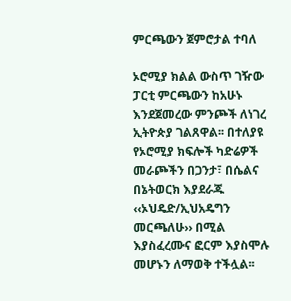ምርጫውን ጀምሮታል ተባለ

ኦሮሚያ ክልል ውስጥ ገዥው ፓርቲ ምርጫውን ከአሁኑ እንደጀመረው ምንጮች ለነገረ ኢትዮጵያ ገልጸዋል፡፡ በተለያዩ የኦሮሚያ ክፍሎች ካድሬዎች መራጮችን በጋንታ፣ በሴልና በኔትወርክ እያደራጁ ‹‹ኦህዴድ/ኢህአዴግን መርጫለሁ›› በሚል እያስፈረሙና ፎርም እያስሞሉ መሆኑን ለማወቅ ተችሏል፡፡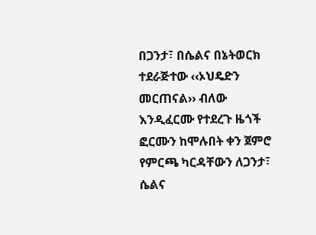በጋንታ፣ በሴልና በኔትወርክ ተደራጅተው ‹‹ኦህዴድን መርጠናል›› ብለው እንዲፈርሙ የተደረጉ ዜጎች ፎርሙን ከሞሉበት ቀን ጀምሮ የምርጫ ካርዳቸውን ለጋንታ፣ ሴልና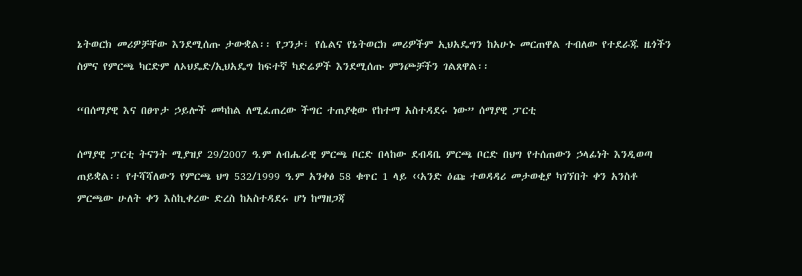ኔትወርክ መሪዎቻቸው እንደሚሰጡ ታውቋል፡፡ የጋንታ፣ የሴልና የኔትወርክ መሪዎችም ኢህአዴግን ከአሁኑ መርጠዋል ተብለው የተደራጁ ዜጎችን ስምና የምርጫ ካርድም ለኦህዴድ/ኢህአዴግ ከፍተኛ ካድሬዎች እንደሚሰጡ ምንጮቻችን ገልጸዋል፡፡

“በሰማያዊ እና በፀጥታ ኃይሎች መካከል ለሚፈጠረው ችግር ተጠያቂው የከተማ አስተዳደሩ ነው” ሰማያዊ ፓርቲ

ሰማያዊ ፓርቲ ትናንት ሚያዝያ 29/2007 ዓ.ም ለብሔራዊ ምርጫ ቦርድ በላከው ደብዳቤ ምርጫ ቦርድ በህግ የተሰጠውን ኃላፊነት እንዲወጣ ጠይቋል፡፡ የተሻሻለውን የምርጫ ህግ 532/1999 ዓ.ም አንቀፅ 58 ቁጥር 1 ላይ ‹‹አንድ ዕጩ ተወዳዳሪ መታወቂያ ካገኘበት ቀን አንስቶ ምርጫው ሁለት ቀን እስኪቀረው ድረስ ከአስተዳደሩ ሆነ ከማዘጋጃ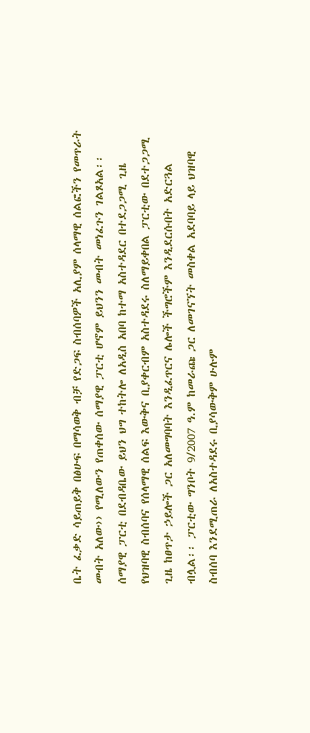ቤት ፈቃድ ሳይጠይቅ በፅሁፍ በማሳወቅ ብቻ የድጋፍ ስብሰባዎች አሊያም ሰላማዊ ሰልፎችን የመጥራት መብት አለው›› የሚለውን የጠቀሰው ሰማያዊ ፓርቲ ሆኖም ይህንን መብት መነፈጉን ገልጾአል፡፡
ሰማያዊ ፓርቲ በደብዳቤው ይህን ህግ ተከትሎ ለአዲስ አበባ ከተማ አስተዳደር በተደጋጋሚ ጊዜ የህዝባዊ ስብሰባና የሰላማዊ ሰልፍ እውቅና ቢያቀርብም አስተዳደሩ ስለማይቀበል ፓርቲው በደተጋጋሚ ጊዜ ከፀጥታ ኃይሎች ጋር አለመግባባት እንዲፈጥርና ሌሎች ችግሮችም እንዲደርሱበት አድርጓል ብሏል፡፡ ፓርቲው ግንቦት 9/2007 ዓ.ም ከመራጩ ጋር ለመገናኘት መስቀል አደባባይ ላይ ህዝባዊ ስብሰባ እንደሚጠራ ለአስተዳደሩ ቢያሳውቅም ሁሉም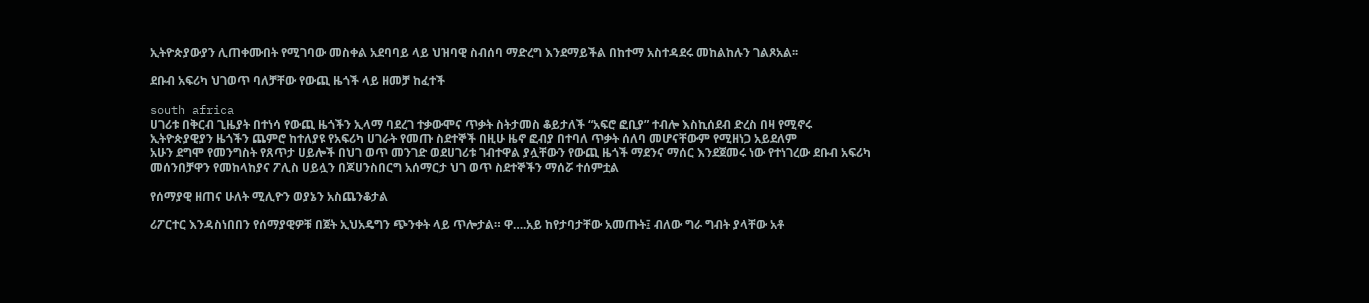ኢትዮጵያውያን ሊጠቀሙበት የሚገባው መስቀል አደባባይ ላይ ህዝባዊ ስብሰባ ማድረግ እንደማይችል በከተማ አስተዳደሩ መከልከሉን ገልጾአል፡፡

ደቡብ አፍሪካ ህገወጥ ባለቻቸው የውጪ ዜጎች ላይ ዘመቻ ከፈተች

south africa
ሀገሪቱ በቅርብ ጊዜያት በተነሳ የውጪ ዜጎችን ኢላማ ባደረገ ተቃውሞና ጥቃት ስትታመስ ቆይታለች “አፍሮ ፎቢያ” ተብሎ እስኪሰደብ ድረስ በዛ የሚኖሩ ኢትዮጵያዊያን ዜጎችን ጨምሮ ከተለያዩ የአፍሪካ ሀገራት የመጡ ስደተኞች በዚሁ ዜኖ ፎብያ በተባለ ጥቃት ሰለባ መሆናቸውም የሚዘነጋ አይደለም
አሁን ደግሞ የመንግስት የጸጥታ ሀይሎች በህገ ወጥ መንገድ ወደሀገሪቱ ገብተዋል ያሏቸውን የውጪ ዜጎች ማደንና ማሰር እንደጀመሩ ነው የተነገረው ደቡብ አፍሪካ መሰንበቻዋን የመከላከያና ፖሊስ ሀይሏን በጆሀንስበርግ አሰማርታ ህገ ወጥ ስደተኞችን ማሰሯ ተሰምቷል

የሰማያዊ ዘጠና ሁለት ሚሊዮን ወያኔን አስጨንቆታል

ሪፖርተር እንዳስነበበን የሰማያዊዎቹ በጀት ኢህአዴግን ጭንቀት ላይ ጥሎታል። ዋ….አይ ከየታባታቸው አመጡት፤ ብለው ግራ ግብት ያላቸው አቶ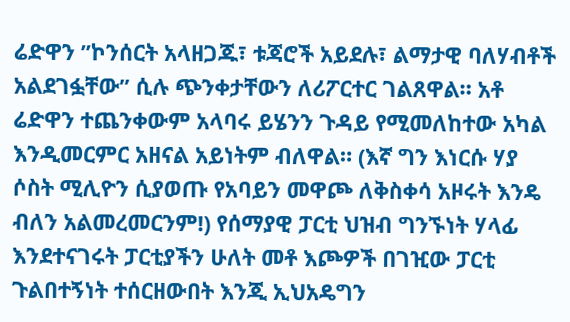ሬድዋን ”ኮንሰርት አላዘጋጁ፣ ቱጃሮች አይደሉ፣ ልማታዊ ባለሃብቶች አልደገፏቸው” ሲሉ ጭንቀታቸውን ለሪፖርተር ገልጸዋል። አቶ ሬድዋን ተጨንቀውም አላባሩ ይሄንን ጉዳይ የሚመለከተው አካል እንዲመርምር አዘናል አይነትም ብለዋል። (እኛ ግን እነርሱ ሃያ ሶስት ሚሊዮን ሲያወጡ የአባይን መዋጮ ለቅስቀሳ አዞሩት እንዴ ብለን አልመረመርንም!) የሰማያዊ ፓርቲ ህዝብ ግንኙነት ሃላፊ እንደተናገሩት ፓርቲያችን ሁለት መቶ እጮዎች በገዢው ፓርቲ ጉልበተኝነት ተሰርዘውበት እንጂ ኢህአዴግን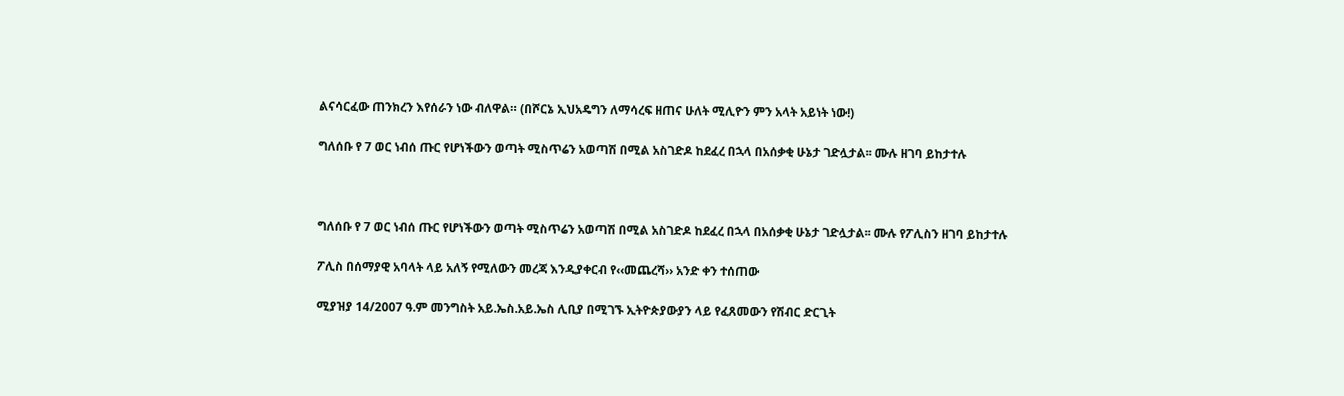ልናሳርፈው ጠንክረን እየሰራን ነው ብለዋል። (በሾርኔ ኢህአዴግን ለማሳረፍ ዘጠና ሁለት ሚሊዮን ምን አላት አይነት ነው!)

ግለሰቡ የ 7 ወር ነብሰ ጡር የሆነችውን ወጣት ሚስጥሬን አወጣሽ በሚል አስገድዶ ከደፈረ በኋላ በአሰቃቂ ሁኔታ ገድሏታል፡፡ ሙሉ ዘገባ ይከታተሉ



ግለሰቡ የ 7 ወር ነብሰ ጡር የሆነችውን ወጣት ሚስጥሬን አወጣሽ በሚል አስገድዶ ከደፈረ በኋላ በአሰቃቂ ሁኔታ ገድሏታል፡፡ ሙሉ የፖሊስን ዘገባ ይከታተሉ

ፖሊስ በሰማያዊ አባላት ላይ አለኝ የሚለውን መረጃ እንዲያቀርብ የ‹‹መጨረሻ›› አንድ ቀን ተሰጠው

ሚያዝያ 14/2007 ዓ.ም መንግስት አይ.ኤስ.አይ.ኤስ ሊቢያ በሚገኙ ኢትዮጵያውያን ላይ የፈጸመውን የሽብር ድርጊት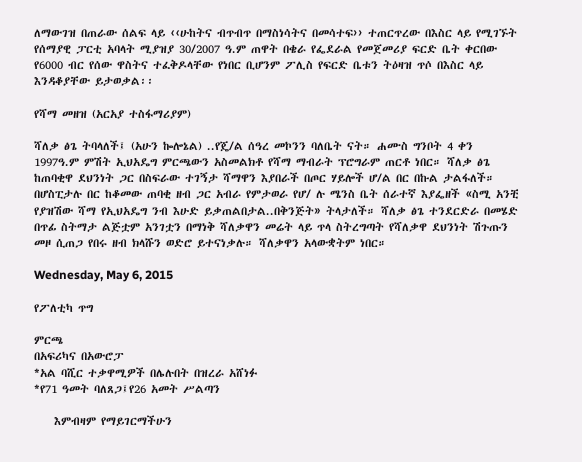ለማውገዝ በጠራው ሰልፍ ላይ ‹‹ሁከትና ብጥብጥ በማስነሳትና በመሳተፍ›› ተጠርጥረው በእስር ላይ የሚገኙት የሰማያዊ ፓርቲ አባላት ሚያዝያ 30/2007 ዓ.ም ጠዋት በቄራ የፌደራል የመጀመሪያ ፍርድ ቤት ቀርበው የ6000 ብር የሰው ዋስትና ተፈቅዶላቸው የነበር ቢሆንም ፖሊስ የፍርድ ቤቱን ትዕዛዝ ጥሶ በእስር ላይ እንዳቆያቸው ይታወቃል፡፡

የሻማ መዘዝ (አርአያ ተስፋማሪያም)

ሻለቃ ፅጌ ትባላለች፤ (አሁን ኰሎኔል) ..የጄ/ል ሰዓረ መኮንን ባለቤት ናት። ሐሙስ ግንቦት 4 ቀን 1997ዓ.ም ምሽት ኢህአዴግ ምርጫውን አስመልክቶ የሻማ ማብራት ፕሮግራም ጠርቶ ነበር። ሻለቃ ፅጌ ከጠባቂዋ ደህንነት ጋር በስፍራው ተገኝታ ሻማዋን እያበራች በጦር ሃይሎች ሆ/ል በር በኩል ታልፋለች። በሆስፒታሉ በር ከቆመው ጠባቂ ዘብ ጋር አብራ የምታወራ የሆ/ ሉ ሜንስ ቤት ሰራተኛ እያፌዘች «ስሚ አንቺ የያዝሽው ሻማ የኢህአዴግ ንብ እሁድ ይቃጠልበታል..በቅንጅት» ትላታለች። ሻለቃ ፅጌ ተንደርድራ በመሄድ በጥፊ ስትማታ ልጅቷም አንገቷን በማነቅ ሻለቃዋን መሬት ላይ ጥላ ስትረግጣት የሻለቃዋ ደህንነት ሽጉጡን መዞ ሲጠጋ የበሩ ዘብ ክላሹን ወድሮ ይተናነቃሉ። ሻለቃዋን አላውቋትም ነበር።

Wednesday, May 6, 2015

የፖለቲካ ጥግ

ምርጫ
በአፍሪካና በአውሮፓ
*አል ባሺር ተቃዋሚዎች በሌሉበት በዝረራ አሸነፉ
*የ71 ዓመት ባለጸጋ፤የ26 አመት ሥልጣን

    እምብዛም የማይገርማችሁን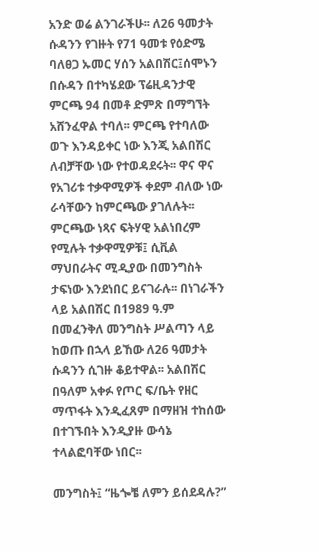አንድ ወሬ ልንገራችሁ፡፡ ለ26 ዓመታት ሱዳንን የገዙት የ71 ዓመቱ የዕድሜ ባለፀጋ ኡመር ሃሰን አልበሽር፤ሰሞኑን በሱዳን በተካሄደው ፕሬዚዳንታዊ ምርጫ 94 በመቶ ድምጽ በማግኘት አሸንፈዋል ተባለ፡፡ ምርጫ የተባለው ወጉ እንዳይቀር ነው እንጂ አልበሽር ለብቻቸው ነው የተወዳደሩት፡፡ ዋና ዋና የአገሪቱ ተቃዋሚዎች ቀደም ብለው ነው ራሳቸውን ከምርጫው ያገለሉት፡፡  ምርጫው ነጻና ፍትሃዊ አልነበረም የሚሉት ተቃዋሚዎቹ፤ ሲቪል ማህበራትና ሚዲያው በመንግስት ታፍነው እንደነበር ይናገራሉ፡፡ በነገራችን ላይ አልበሽር በ1989 ዓ.ም በመፈንቅለ መንግስት ሥልጣን ላይ ከወጡ በኋላ ይኸው ለ26 ዓመታት ሱዳንን ሲገዙ ቆይተዋል፡፡ አልበሽር በዓለም አቀፉ የጦር ፍ/ቤት የዘር ማጥፋት እንዲፈጸም በማዘዝ ተከሰው በተገኙበት እንዲያዙ ውሳኔ ተላልፎባቸው ነበር፡፡

መንግስት፤ “ዜጐቼ ለምን ይሰደዳሉ?”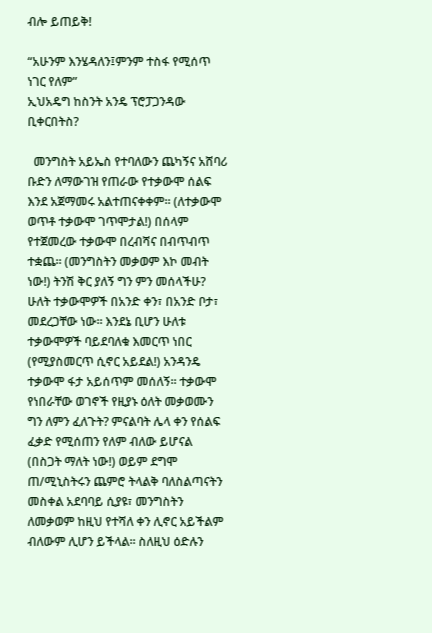ብሎ ይጠይቅ!

“አሁንም እንሄዳለን፤ምንም ተስፋ የሚሰጥ ነገር የለም”
ኢህአዴግ ከስንት አንዴ ፕሮፓጋንዳው ቢቀርበትስ?

  መንግስት አይኤስ የተባለውን ጨካኝና አሸባሪ ቡድን ለማውገዝ የጠራው የተቃውሞ ሰልፍ እንደ አጀማመሩ አልተጠናቀቀም፡፡ (ለተቃውሞ ወጥቶ ተቃውሞ ገጥሞታል!) በሰላም የተጀመረው ተቃውሞ በረብሻና በብጥብጥ ተቋጨ፡፡ (መንግስትን መቃወም እኮ መብት ነው!) ትንሽ ቅር ያለኝ ግን ምን መሰላችሁ? ሁለት ተቃውሞዎች በአንድ ቀን፣ በአንድ ቦታ፣ መደረጋቸው ነው፡፡ እንደኔ ቢሆን ሁለቱ ተቃውሞዎች ባይደባለቁ እመርጥ ነበር (የሚያስመርጥ ሲኖር አይደል!) አንዳንዴ ተቃውሞ ፋታ አይሰጥም መሰለኝ፡፡ ተቃውሞ የነበራቸው ወገኖች የዚያኑ ዕለት መቃወሙን ግን ለምን ፈለጉት? ምናልባት ሌላ ቀን የሰልፍ ፈቃድ የሚሰጠን የለም ብለው ይሆናል (በስጋት ማለት ነው!) ወይም ደግሞ ጠ/ሚኒስትሩን ጨምሮ ትላልቅ ባለስልጣናትን መስቀል አደባባይ ሲያዩ፣ መንግስትን ለመቃወም ከዚህ የተሻለ ቀን ሊኖር አይችልም ብለውም ሊሆን ይችላል፡፡ ስለዚህ ዕድሉን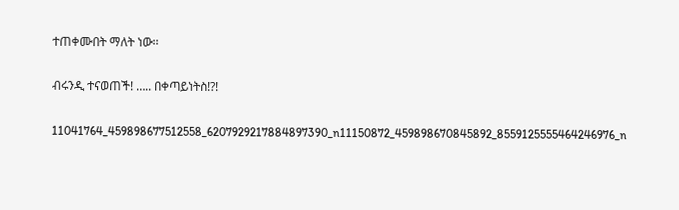ተጠቀሙበት ማለት ነው፡፡

ብሩንዲ ተናወጠች! ….. በቀጣይነትስ!?!

11041764_459898677512558_6207929217884897390_n11150872_459898670845892_8559125555464246976_n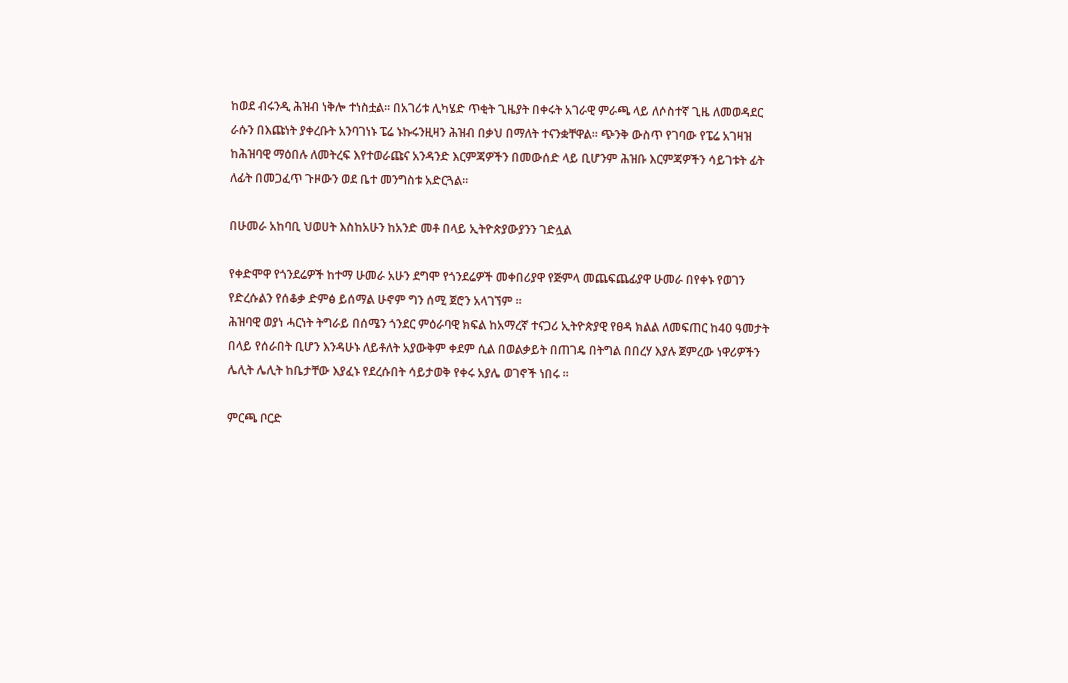ከወደ ብሩንዲ ሕዝብ ነቅሎ ተነስቷል። በአገሪቱ ሊካሄድ ጥቂት ጊዜያት በቀሩት አገራዊ ምራጫ ላይ ለሶስተኛ ጊዜ ለመወዳደር ራሱን በእጩነት ያቀረቡት አንባገነኑ ፔሬ ኑኩሩንዚዛን ሕዝብ በቃህ በማለት ተናንቋቸዋል። ጭንቅ ውስጥ የገባው የፔሬ አገዛዝ ከሕዝባዊ ማዕበሉ ለመትረፍ እየተወራጩና አንዳንድ እርምጃዎችን በመውሰድ ላይ ቢሆንም ሕዝቡ እርምጃዎችን ሳይገቱት ፊት ለፊት በመጋፈጥ ጉዞውን ወደ ቤተ መንግስቱ አድርጓል።

በሁመራ አከባቢ ህወሀት እስከአሁን ከአንድ መቶ በላይ ኢትዮጵያውያንን ገድሏል

የቀድሞዋ የጎንደሬዎች ከተማ ሁመራ አሁን ደግሞ የጎንደሬዎች መቀበሪያዋ የጅምላ መጨፍጨፊያዋ ሁመራ በየቀኑ የወገን የድረሱልን የሰቆቃ ድምፅ ይሰማል ሁኖም ግን ሰሚ ጀሮን አላገኘም ።
ሕዝባዊ ወያነ ሓርነት ትግራይ በሰሜን ጎንደር ምዕራባዊ ክፍል ከአማረኛ ተናጋሪ ኢትዮጵያዊ የፀዳ ክልል ለመፍጠር ከ40 ዓመታት በላይ የሰራበት ቢሆን እንዳሁኑ ለይቶለት አያውቅም ቀደም ሲል በወልቃይት በጠገዴ በትግል በበረሃ እያሉ ጀምረው ነዋሪዎችን ሌሊት ሌሊት ከቤታቸው እያፈኑ የደረሱበት ሳይታወቅ የቀሩ አያሌ ወገኖች ነበሩ ።

ምርጫ ቦርድ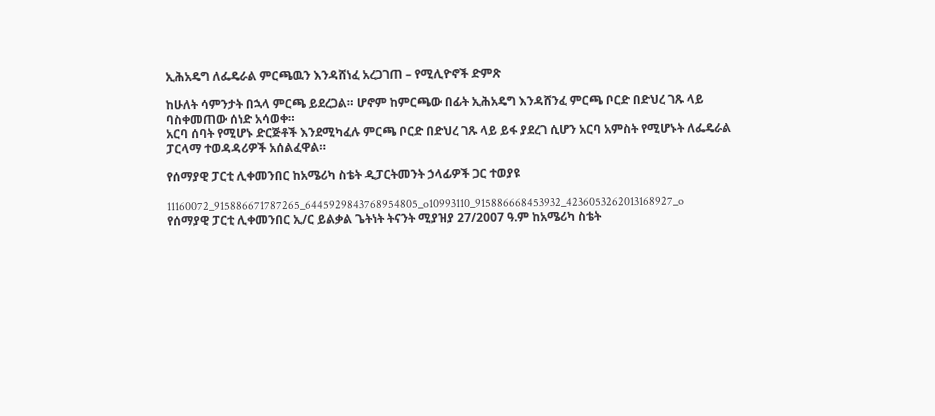ኢሕአዴግ ለፌዴራል ምርጫዉን እንዳሸነፈ አረጋገጠ – የሚሊዮኖች ድምጽ

ከሁለት ሳምንታት በኋላ ምርጫ ይደረጋል። ሆኖም ከምርጫው በፊት ኢሕአዴግ እንዳሸንፈ ምርጫ ቦርድ በድህረ ገጹ ላይ ባስቀመጠው ሰነድ አሳወቀ።
አርባ ሰባት የሚሆኑ ድርጅቶች እንደሚካፈሉ ምርጫ ቦርድ በድህረ ገጹ ላይ ይፋ ያደረገ ሲሆን አርባ አምስት የሚሆኑት ለፌዴራል ፓርላማ ተወዳዳሪዎች አሰልፈዋል።

የሰማያዊ ፓርቲ ሊቀመንበር ከአሜሪካ ስቴት ዲፓርትመንት ኃላፊዎች ጋር ተወያዩ

11160072_915886671787265_6445929843768954805_o10993110_915886668453932_4236053262013168927_o
የሰማያዊ ፓርቲ ሊቀመንበር ኢ/ር ይልቃል ጌትነት ትናንት ሚያዝያ 27/2007 ዓ.ም ከአሜሪካ ስቴት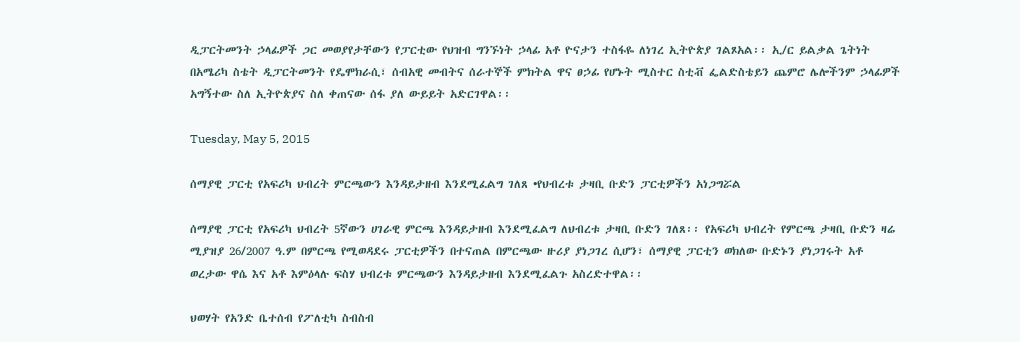ዲፓርትመንት ኃላፊዎች ጋር መወያየታቸውን የፓርቲው የህዝብ ግንኙነት ኃላፊ አቶ ዮናታን ተስፋዬ ለነገረ ኢትዮጵያ ገልጾአል፡፡ ኢ/ር ይልቃል ጌትነት በአሜሪካ ስቴት ዲፓርትመንት የዴሞክራሲ፣ ሰብአዊ መብትና ሰራተኞች ምክትል ዋና ፀኃፊ የሆኑት ሚስተር ስቲቭ ፌልድስቴይን ጨምሮ ሌሎችንም ኃላፊዎች አግኝተው ስለ ኢትዮጵያና ስለ ቀጠናው ሰፋ ያለ ውይይት አድርገዋል፡፡

Tuesday, May 5, 2015

ሰማያዊ ፓርቲ የአፍሪካ ህብረት ምርጫውን እንዳይታዘብ እንደሚፈልግ ገለጸ •የህብረቱ ታዛቢ ቡድን ፓርቲዎችን አነጋግሯል

ሰማያዊ ፓርቲ የአፍሪካ ህብረት 5ኛውን ሀገራዊ ምርጫ እንዳይታዘብ እንደሚፈልግ ለህብረቱ ታዛቢ ቡድን ገለጸ፡፡ የአፍሪካ ህብረት የምርጫ ታዛቢ ቡድን ዛሬ ሚያዝያ 26/2007 ዓ.ም በምርጫ የሚወዳደሩ ፓርቲዎችን በተናጠል በምርጫው ዙሪያ ያነጋገረ ሲሆን፣ ሰማያዊ ፓርቲን ወክለው ቡድኑን ያነጋገሩት አቶ ወረታው ዋሴ እና አቶ እምዕላሉ ፍስሃ ህብረቱ ምርጫውን እንዳይታዘብ እንደሚፈልጉ አስረድተዋል፡፡

ህወሃት የአንድ ቤተሰብ የፖለቲካ ስብስብ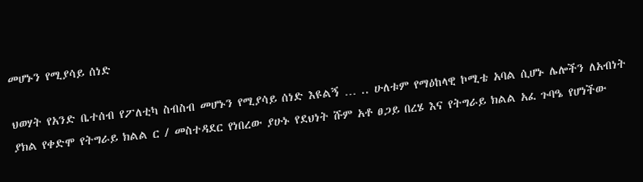መሆኑን የሚያሳይ ሰነድ

ህወሃት የአንድ ቤተሰብ የፖለቲካ ስብስብ መሆኑን የሚያሳይ ሰነድ እዩልኝ … .. ሁለቱም የማዕከላዊ ኮሚቴ አባል ሲሆኑ ሌሎችን ለአብነት ያክል የቀድሞ የትግራይ ክልል ር / መስተዳደር የነበረው ያሁኑ የደህነት ሹም አቶ ፀጋይ በረሄ እና የትግራይ ክልል አፈ ጉባዔ የሆነችው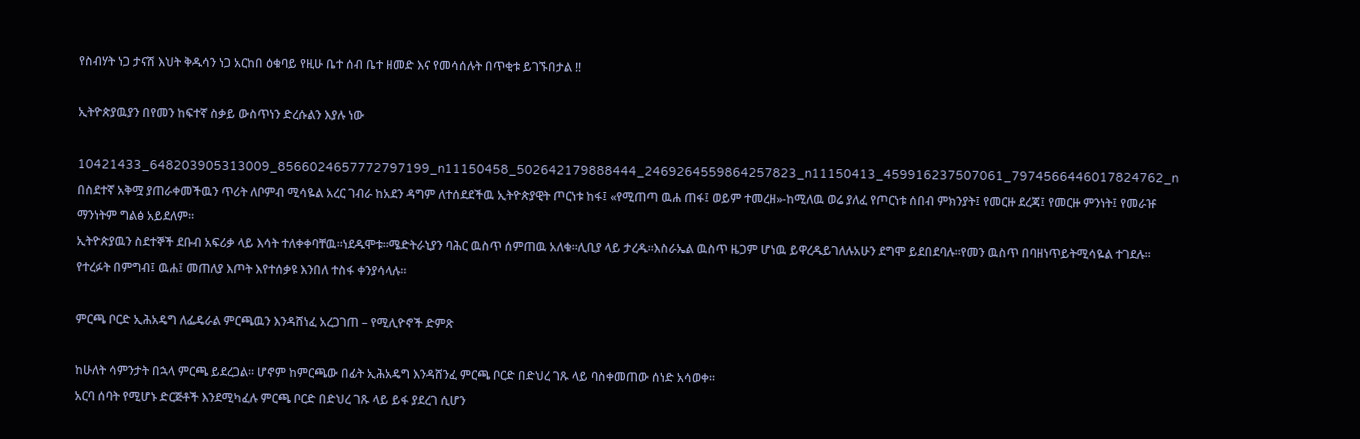የስብሃት ነጋ ታናሽ እህት ቅዱሳን ነጋ አርከበ ዕቁባይ የዚሁ ቤተ ሰብ ቤተ ዘመድ እና የመሳሰሉት በጥቂቱ ይገኙበታል !!

ኢትዮጵያዉያን በየመን ከፍተኛ ስቃይ ውስጥነን ድረሱልን እያሉ ነው

10421433_648203905313009_8566024657772797199_n11150458_502642179888444_2469264559864257823_n11150413_459916237507061_7974566446017824762_n
በስደተኛ አቅሟ ያጠራቀመችዉን ጥሪት ለቦምብ ሚሳዬል አረር ገብራ ከአደን ዳግም ለተሰደደችዉ ኢትዮጵያዊት ጦርነቱ ከፋ፤ «የሚጠጣ ዉሐ ጠፋ፤ ወይም ተመረዘ»-ከሚለዉ ወሬ ያለፈ የጦርነቱ ሰበብ ምክንያት፤ የመርዙ ደረጃ፤ የመርዙ ምንነት፤ የመራዡ ማንነትም ግልፅ አይደለም።
ኢትዮጵያዉን ስደተኞች ደቡብ አፍሪቃ ላይ እሳት ተለቀቀባቸዉ።ነደዱሞቱ።ሜድትራኒያን ባሕር ዉስጥ ሰምጠዉ አለቁ።ሊቢያ ላይ ታረዱ።እስራኤል ዉስጥ ዜጋም ሆነዉ ይዋረዱይገለሉአሁን ደግሞ ይደበደባሉ።የመን ዉስጥ በባዘነጥይትሚሳዬል ተገደሉ።
የተረፉት በምግብ፤ ዉሐ፤ መጠለያ እጦት እየተሰቃዩ እንበለ ተስፋ ቀንያሳላሉ።

ምርጫ ቦርድ ኢሕአዴግ ለፌዴራል ምርጫዉን እንዳሸነፈ አረጋገጠ – የሚሊዮኖች ድምጽ

ከሁለት ሳምንታት በኋላ ምርጫ ይደረጋል። ሆኖም ከምርጫው በፊት ኢሕአዴግ እንዳሸንፈ ምርጫ ቦርድ በድህረ ገጹ ላይ ባስቀመጠው ሰነድ አሳወቀ።
አርባ ሰባት የሚሆኑ ድርጅቶች እንደሚካፈሉ ምርጫ ቦርድ በድህረ ገጹ ላይ ይፋ ያደረገ ሲሆን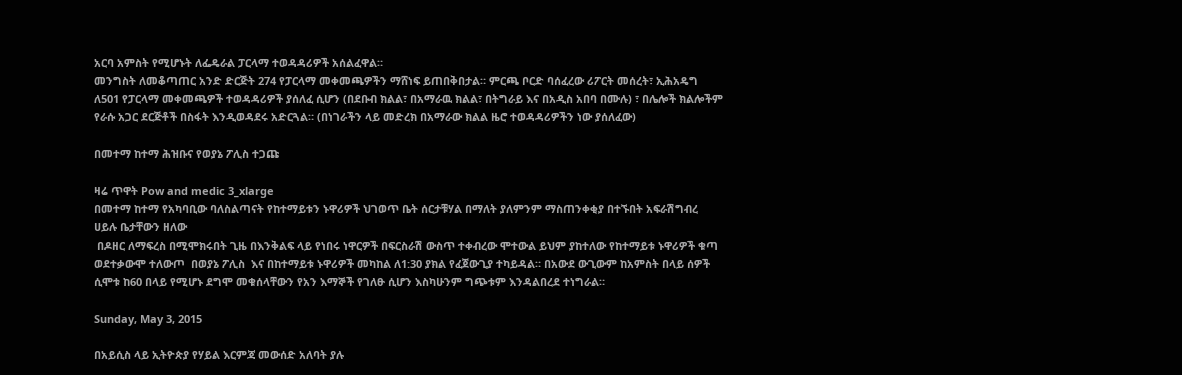አርባ አምስት የሚሆኑት ለፌዴራል ፓርላማ ተወዳዳሪዎች አሰልፈዋል።
መንግስት ለመቆጣጠር አንድ ድርጅት 274 የፓርላማ መቀመጫዎችን ማሸነፍ ይጠበቅበታል። ምርጫ ቦርድ ባሰፈረው ሪፖርት መሰረት፣ ኢሕአዴግ ለ501 የፓርላማ መቀመጫዎች ተወዳዳሪዎች ያሰለፈ ሲሆን (በደቡብ ክልል፣ በአማራዉ ክልል፣ በትግራይ እና በአዲስ አበባ በሙሉ) ፣ በሌሎች ክልሎችም የራሱ አጋር ደርጅቶች በስፋት እንዲወዳደሩ አድርጓል። (በነገራችን ላይ መድረክ በአማራው ክልል ዜሮ ተወዳዳሪዎችን ነው ያሰለፈው)

በመተማ ከተማ ሕዝቡና የወያኔ ፖሊስ ተጋጩ

ዛሬ ጥዋት Pow and medic 3_xlarge
በመተማ ከተማ የአካባቢው ባለስልጣናት የከተማይቱን ኑዋሪዎች ህገወጥ ቤት ሰርታቹሃል በማለት ያለምንም ማስጠንቀቂያ በተኙበት አፍራሽግብረ
ሀይሉ ቤታቸውን ዘለው
 በዶዘር ለማፍረስ በሚሞክሩበት ጊዜ በእንቅልፍ ላይ የነበሩ ነዋርዎች በፍርስራሽ ውስጥ ተቀብረው ሞተውል ይህም ያከተለው የከተማይቱ ኑዋሪዎች ቁጣ ወደተቃውሞ ተለውጦ  በወያኔ ፖሊስ  እና በከተማይቱ ኑዋሪዎች መካከል ለ1:30 ያክል የፈጀውጊያ ተካይዳል። በአውደ ውጊውም ከአምስት በላይ ሰዎች ሲሞቱ ከ60 በላይ የሚሆኑ ደግሞ መቁሰላቸውን የአን እማኞች የገለፁ ሲሆን እስካሁንም ግጭቱም እንዳልበረደ ተነግራል።

Sunday, May 3, 2015

በአይሲስ ላይ ኢትዮጵያ የሃይል እርምጃ መውሰድ አለባት ያሉ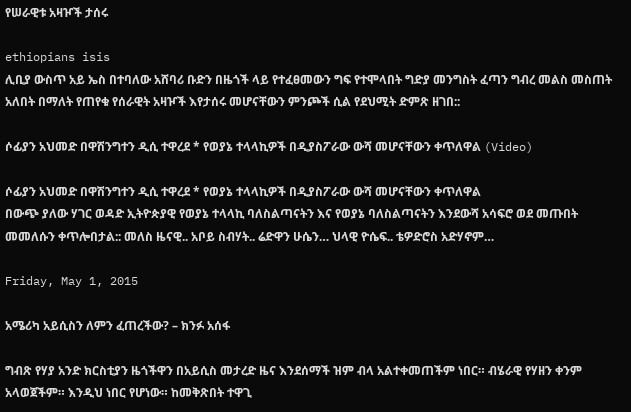የሠራዊቱ አዛዦች ታሰሩ

ethiopians isis
ሊቢያ ውስጥ አይ ኤስ በተባለው አሸባሪ ቡድን በዜጎች ላይ የተፈፀመውን ግፍ የተሞላበት ግድያ መንግስት ፈጣን ግብረ መልስ መስጠት አለበት በማለት የጠየቁ የሰራዊት አዛዦች እየታሰሩ መሆናቸውን ምንጮች ሲል የደህሚት ድምጽ ዘገበ::

ሶፊያን አህመድ በዋሽንግተን ዲሲ ተዋረደ * የወያኔ ተላላኪዎች በዲያስፖራው ውሻ መሆናቸውን ቀጥለዋል (Video)

ሶፊያን አህመድ በዋሽንግተን ዲሲ ተዋረደ * የወያኔ ተላላኪዎች በዲያስፖራው ውሻ መሆናቸውን ቀጥለዋል
በውጭ ያለው ሃገር ወዳድ ኢትዮጵያዊ የወያኔ ተላላኪ ባለስልጣናትን እና የወያኔ ባለስልጣናትን እንደውሻ አሳፍሮ ወደ መጡበት መመለሱን ቀጥሎበታል:: መለስ ዜናዊ.. አቦይ ስብሃት.. ሬድዋን ሁሴን… ህላዊ ዮሴፍ.. ቴዎድሮስ አድሃኖም…

Friday, May 1, 2015

አሜሪካ አይሲስን ለምን ፈጠረችው? – ክንፉ አሰፋ

ግብጽ የሃያ አንድ ክርስቲያን ዜጎችዋን በአይሲስ መታረድ ዜና እንደሰማች ዝም ብላ አልተቀመጠችም ነበር። ብሄራዊ የሃዘን ቀንም አላወጀችም። እንዲህ ነበር የሆነው። ከመቅጽበት ተዋጊ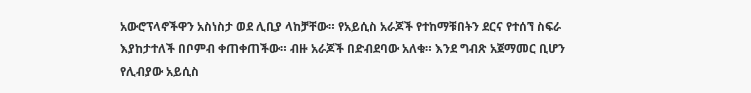አውሮፕላኖችዋን አስነስታ ወደ ሊቢያ ላከቻቸው። የአይሲስ አራጆች የተከማቹበትን ደርና የተሰኘ ስፍራ እያከታተለች በቦምብ ቀጠቀጠችው። ብዙ አራጆች በድብደባው አለቁ። እንደ ግብጽ አጀማመር ቢሆን የሊብያው አይሲስ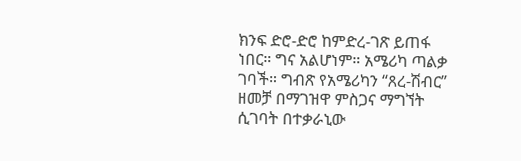ክንፍ ድሮ-ድሮ ከምድረ-ገጽ ይጠፋ ነበር። ግና አልሆነም። አሜሪካ ጣልቃ ገባች። ግብጽ የአሜሪካን “ጸረ-ሽብር” ዘመቻ በማገዝዋ ምስጋና ማግኘት ሲገባት በተቃራኒው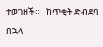ተወገዘች።   ከጥቂት ድብደባ በኋላ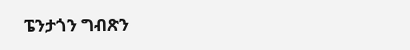ፔንታጎን ግብጽን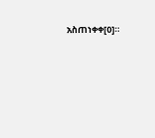አስጠነቀቀ[0]።